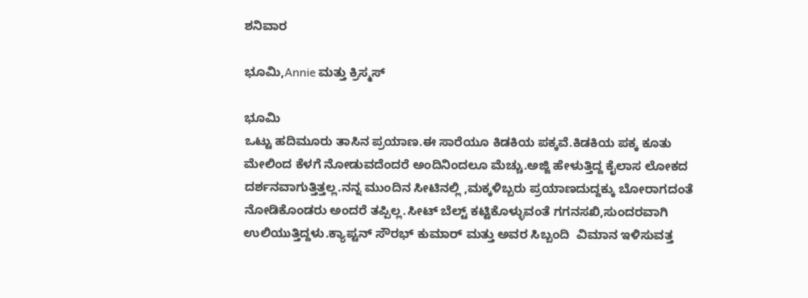ಶನಿವಾರ

ಭೂಮಿ,Annie ಮತ್ತು ಕ್ರಿಸ್ಮಸ್

ಭೂಮಿ
ಒಟ್ಟು ಹದಿಮೂರು ತಾಸಿನ ಪ್ರಯಾಣ.ಈ ಸಾರೆಯೂ ಕಿಡಕಿಯ ಪಕ್ಕವೆ.ಕಿಡಕಿಯ ಪಕ್ಕ ಕೂತು ಮೇಲಿಂದ ಕೆಳಗೆ ನೋಡುವದೆಂದರೆ ಅಂದಿನಿಂದಲೂ ಮೆಚ್ಚು.ಅಜ್ಜಿ ಹೇಳುತ್ತಿದ್ದ ಕೈಲಾಸ ಲೋಕದ ದರ್ಶನವಾಗುತ್ತಿತ್ತಲ್ಲ.ನನ್ನ ಮುಂದಿನ ಸೀಟಿನಲ್ಲಿ ,ಮಕ್ಕಳಿಬ್ಬರು ಪ್ರಯಾಣದುದ್ದಕ್ಕು ಬೋರಾಗದಂತೆ ನೋಡಿಕೊಂಡರು ಅಂದರೆ ತಪ್ಪಿಲ್ಲ.ಸೀಟ್ ಬೆಲ್ಟ್ ಕಟ್ಟಿಕೊಳ್ಳುವಂತೆ ಗಗನಸಖಿ,ಸುಂದರವಾಗಿ ಉಲಿಯುತ್ತಿದ್ದಳು.ಕ್ಯಾಪ್ಟನ್ ಸೌರಭ್ ಕುಮಾರ್ ಮತ್ತು ಅವರ ಸಿಬ್ಬಂದಿ  ವಿಮಾನ ಇಳಿಸುವತ್ತ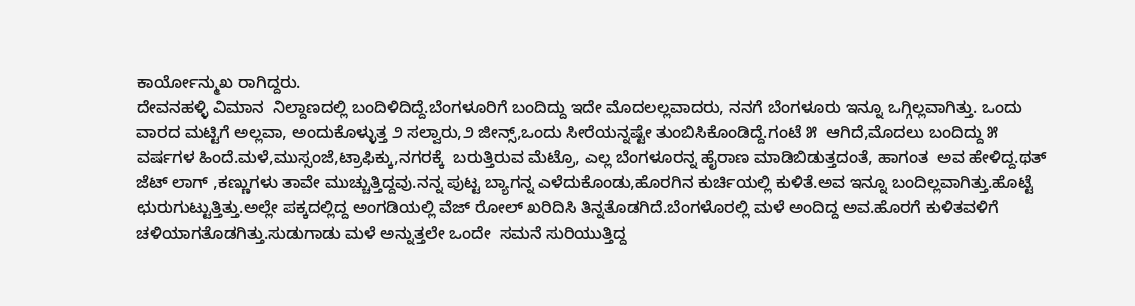ಕಾರ್ಯೋನ್ಮುಖ ರಾಗಿದ್ದರು.
ದೇವನಹಳ್ಳಿ ವಿಮಾನ  ನಿಲ್ದಾಣದಲ್ಲಿ ಬಂದಿಳಿದಿದ್ದೆ.ಬೆಂಗಳೂರಿಗೆ ಬಂದಿದ್ದು ಇದೇ ಮೊದಲಲ್ಲವಾದರು, ನನಗೆ ಬೆಂಗಳೂರು ಇನ್ನೂ ಒಗ್ಗಿಲ್ಲವಾಗಿತ್ತು. ಒಂದು ವಾರದ ಮಟ್ಟಿಗೆ ಅಲ್ಲವಾ, ಅಂದುಕೊಳ್ಳುತ್ತ ೨ ಸಲ್ವಾರು,೨ ಜೀನ್ಸ್,ಒಂದು ಸೀರೆಯನ್ನಷ್ಟೇ ತುಂಬಿಸಿಕೊಂಡಿದ್ದೆ.ಗಂಟೆ ೫  ಆಗಿದೆ,ಮೊದಲು ಬಂದಿದ್ದು ೫ ವರ್ಷಗಳ ಹಿಂದೆ.ಮಳೆ,ಮುಸ್ಸಂಜೆ,ಟ್ರಾಫಿಕ್ಕು,ನಗರಕ್ಕೆ  ಬರುತ್ತಿರುವ ಮೆಟ್ರೊ, ಎಲ್ಲ ಬೆಂಗಳೂರನ್ನ ಹೈರಾಣ ಮಾಡಿಬಿಡುತ್ತದಂತೆ, ಹಾಗಂತ  ಅವ ಹೇಳಿದ್ದ.ಥತ್ ಜೆಟ್ ಲಾಗ್ ,ಕಣ್ಣುಗಳು ತಾವೇ ಮುಚ್ಚುತ್ತಿದ್ದವು.ನನ್ನ ಪುಟ್ಟ ಬ್ಯಾಗನ್ನ ಎಳೆದುಕೊಂಡು,ಹೊರಗಿನ ಕುರ್ಚಿಯಲ್ಲಿ ಕುಳಿತೆ.ಅವ ಇನ್ನೂ ಬಂದಿಲ್ಲವಾಗಿತ್ತು.ಹೊಟ್ಟೆ ಛುರುಗುಟ್ಟುತ್ತಿತ್ತು.ಅಲ್ಲೇ ಪಕ್ಕದಲ್ಲಿದ್ದ ಅಂಗಡಿಯಲ್ಲಿ ವೆಜ್ ರೋಲ್ ಖರಿದಿಸಿ ತಿನ್ನತೊಡಗಿದೆ.ಬೆಂಗಳೊರಲ್ಲಿ ಮಳೆ ಅಂದಿದ್ದ ಅವ.ಹೊರಗೆ ಕುಳಿತವಳಿಗೆ ಚಳಿಯಾಗತೊಡಗಿತ್ತು.ಸುಡುಗಾಡು ಮಳೆ ಅನ್ನುತ್ತಲೇ ಒಂದೇ  ಸಮನೆ ಸುರಿಯುತ್ತಿದ್ದ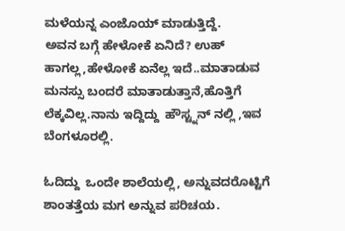ಮಳೆಯನ್ನ ಎಂಜೊಯ್ ಮಾಡುತ್ತಿದ್ದೆ.
ಅವನ ಬಗ್ಗೆ ಹೇಳೋಕೆ ಏನಿದೆ? ಉಹ್ ಹಾಗಲ್ಲ,ಹೇಳೋಕೆ ಏನೆಲ್ಲ ಇದೆ..ಮಾತಾಡುವ ಮನಸ್ಸು ಬಂದರೆ ಮಾತಾಡುತ್ತಾನೆ,ಹೊತ್ತಿಗೆ ಲೆಕ್ಕವಿಲ್ಲ.ನಾನು ಇದ್ದಿದ್ದು  ಹೌಸ್ಟ್ನನ್ ನಲ್ಲಿ ,ಇವ ಬೆಂಗಳೂರಲ್ಲಿ.

ಓದಿದ್ದು  ಒಂದೇ ಶಾಲೆಯಲ್ಲಿ, ಅನ್ನುವದರೊಟ್ಟಿಗೆ ಶಾಂತತ್ತೆಯ ಮಗ ಅನ್ನುವ ಪರಿಚಯ.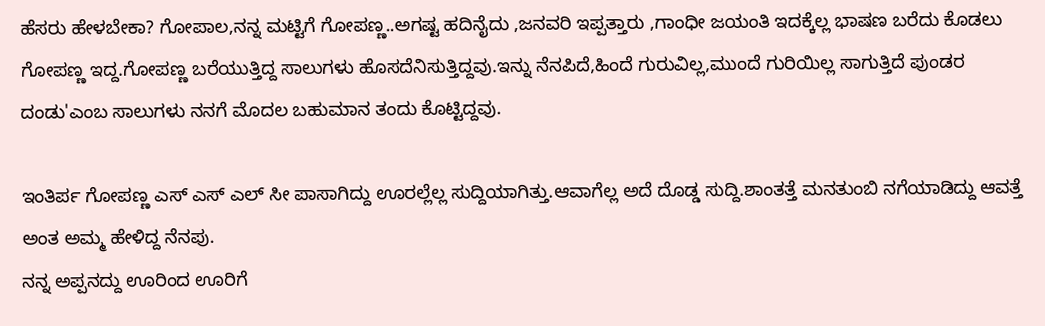ಹೆಸರು ಹೇಳಬೇಕಾ? ಗೋಪಾಲ,ನನ್ನ ಮಟ್ಟಿಗೆ ಗೋಪಣ್ಣ..ಅಗಷ್ಟ ಹದಿನೈದು ,ಜನವರಿ ಇಪ್ಪತ್ತಾರು ,ಗಾಂಧೀ ಜಯಂತಿ ಇದಕ್ಕೆಲ್ಲ ಭಾಷಣ ಬರೆದು ಕೊಡಲು ಗೋಪಣ್ಣ ಇದ್ದ.ಗೋಪಣ್ಣ ಬರೆಯುತ್ತಿದ್ದ ಸಾಲುಗಳು ಹೊಸದೆನಿಸುತ್ತಿದ್ದವು.ಇನ್ನು ನೆನಪಿದೆ,ಹಿಂದೆ ಗುರುವಿಲ್ಲ,ಮುಂದೆ ಗುರಿಯಿಲ್ಲ ಸಾಗುತ್ತಿದೆ ಪುಂಡರ ದಂಡು'ಎಂಬ ಸಾಲುಗಳು ನನಗೆ ಮೊದಲ ಬಹುಮಾನ ತಂದು ಕೊಟ್ಟಿದ್ದವು.

ಇಂತಿರ್ಪ ಗೋಪಣ್ಣ ಎಸ್ ಎಸ್ ಎಲ್ ಸೀ ಪಾಸಾಗಿದ್ದು ಊರಲ್ಲೆಲ್ಲ ಸುದ್ದಿಯಾಗಿತ್ತು.ಆವಾಗೆಲ್ಲ ಅದೆ ದೊಡ್ಡ ಸುದ್ದಿ.ಶಾಂತತ್ತೆ ಮನತುಂಬಿ ನಗೆಯಾಡಿದ್ದು ಆವತ್ತೆ ಅಂತ ಅಮ್ಮ ಹೇಳಿದ್ದ ನೆನಪು.
ನನ್ನ ಅಪ್ಪನದ್ದು ಊರಿಂದ ಊರಿಗೆ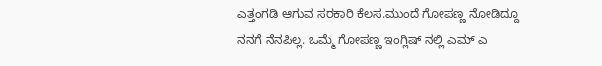ಎತ್ತಂಗಡಿ ಆಗುವ ಸರಕಾರಿ ಕೆಲಸ.ಮುಂದೆ ಗೋಪಣ್ಣ ನೋಡಿದ್ದೂ ನನಗೆ ನೆನಪಿಲ್ಲ. ಒಮ್ಮೆ ಗೋಪಣ್ಣ ಇಂಗ್ಲಿಷ್ ನಲ್ಲಿ ಎಮ್ ಎ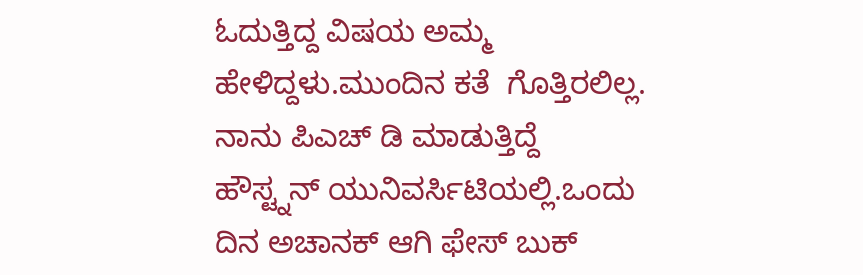ಓದುತ್ತಿದ್ದ ವಿಷಯ ಅಮ್ಮ ಹೇಳಿದ್ದಳು.ಮುಂದಿನ ಕತೆ  ಗೊತ್ತಿರಲಿಲ್ಲ.
ನಾನು ಪಿಎಚ್ ಡಿ ಮಾಡುತ್ತಿದ್ದೆ  ಹೌಸ್ಟ್ನನ್ ಯುನಿವರ್ಸಿಟಿಯಲ್ಲಿ.ಒಂದು ದಿನ ಅಚಾನಕ್ ಆಗಿ ಫೇಸ್ ಬುಕ್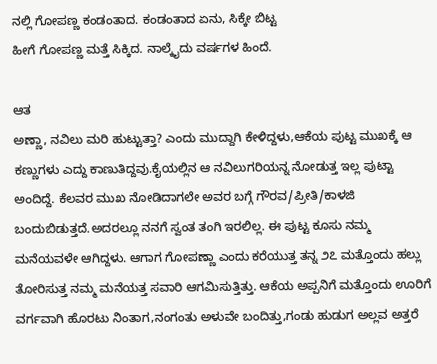ನಲ್ಲಿ ಗೋಪಣ್ಣ ಕಂಡಂತಾದ. ಕಂಡಂತಾದ ಏನು, ಸಿಕ್ಕೇ ಬಿಟ್ಟ
ಹೀಗೆ ಗೋಪಣ್ಣ ಮತ್ತೆ ಸಿಕ್ಕಿದ. ನಾಲ್ಕೈದು ವರ್ಷಗಳ ಹಿಂದೆ.

ಆತ
ಅಣ್ಣಾ, ನವಿಲು ಮರಿ ಹುಟ್ಟುತ್ತಾ? ಎಂದು ಮುದ್ದಾಗಿ ಕೇಳಿದ್ದಳು,ಆಕೆಯ ಪುಟ್ಟ ಮುಖಕ್ಕೆ ಆ ಕಣ್ಣುಗಳು ಎದ್ದು ಕಾಣುತಿದ್ದವು.ಕೈಯಲ್ಲಿನ ಆ ನವಿಲುಗರಿಯನ್ನ ನೋಡುತ್ತ ಇಲ್ಲ ಪುಟ್ಟಾ ಅಂದಿದ್ದೆ. ಕೆಲವರ ಮುಖ ನೋಡಿದಾಗಲೇ ಅವರ ಬಗ್ಗೆ ಗೌರವ/ಪ್ರೀತಿ/ಕಾಳಜಿ ಬಂದುಬಿಡುತ್ತದೆ.ಅದರಲ್ಲೂ ನನಗೆ ಸ್ವಂತ ತಂಗಿ ಇರಲಿಲ್ಲ. ಈ ಪುಟ್ಟ ಕೂಸು ನಮ್ಮ ಮನೆಯವಳೇ ಆಗಿದ್ದಳು. ಆಗಾಗ ಗೋಪಣ್ಣಾ ಎಂದು ಕರೆಯುತ್ತ ತನ್ನ ೨೭ ಮತ್ತೊಂದು ಹಲ್ಲು ತೋರಿಸುತ್ತ ನಮ್ಮ ಮನೆಯತ್ತ ಸವಾರಿ ಆಗಮಿಸುತ್ತಿತ್ತು. ಆಕೆಯ ಅಪ್ಪನಿಗೆ ಮತ್ತೊಂದು ಊರಿಗೆ ವರ್ಗವಾಗಿ ಹೊರಟು ನಿಂತಾಗ,ನಂಗಂತು ಅಳುವೇ ಬಂದಿತ್ತು,ಗಂಡು ಹುಡುಗ ಅಲ್ಲವ ಅತ್ತರೆ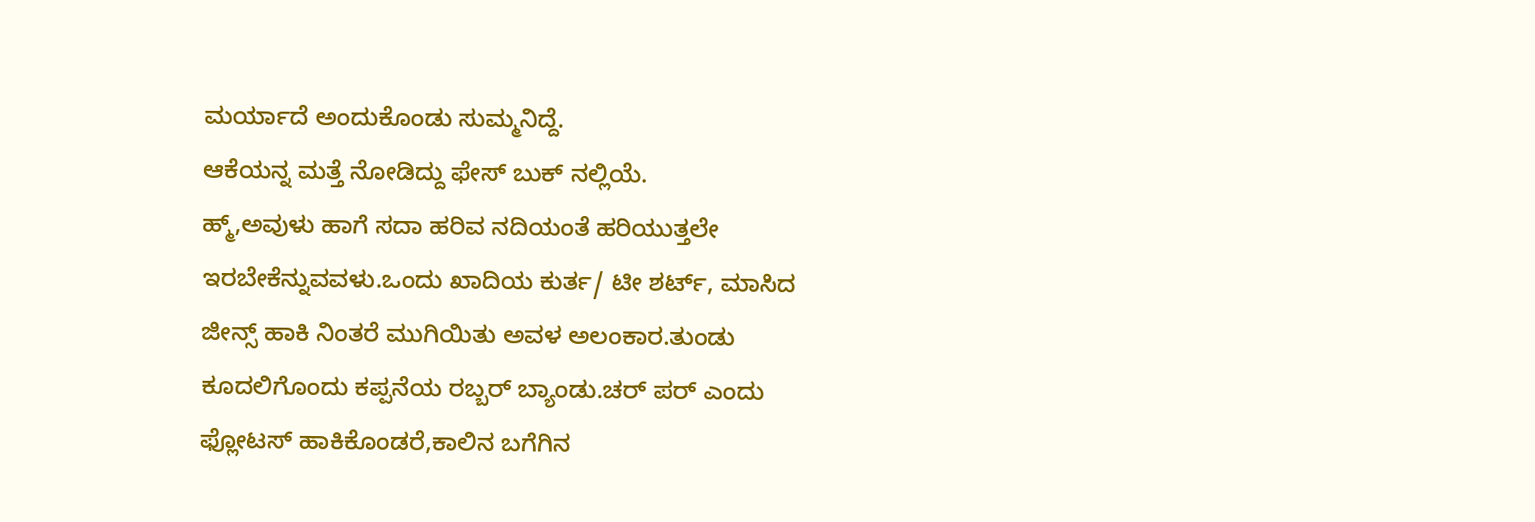ಮರ್ಯಾದೆ ಅಂದುಕೊಂಡು ಸುಮ್ಮನಿದ್ದೆ.
ಆಕೆಯನ್ನ ಮತ್ತೆ ನೋಡಿದ್ದು ಫೇಸ್ ಬುಕ್ ನಲ್ಲಿಯೆ.
ಹ್ಮ್,ಅವುಳು ಹಾಗೆ ಸದಾ ಹರಿವ ನದಿಯಂತೆ ಹರಿಯುತ್ತಲೇ ಇರಬೇಕೆನ್ನುವವಳು.ಒಂದು ಖಾದಿಯ ಕುರ್ತ/ ಟೀ ಶರ್ಟ್, ಮಾಸಿದ ಜೀನ್ಸ್ ಹಾಕಿ ನಿಂತರೆ ಮುಗಿಯಿತು ಅವಳ ಅಲಂಕಾರ.ತುಂಡು ಕೂದಲಿಗೊಂದು ಕಪ್ಪನೆಯ ರಬ್ಬರ್ ಬ್ಯಾಂಡು.ಚರ್ ಪರ್ ಎಂದು ಫ್ಲೋಟಸ್ ಹಾಕಿಕೊಂಡರೆ,ಕಾಲಿನ ಬಗೆಗಿನ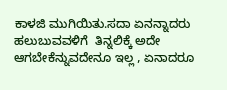ಕಾಳಜಿ ಮುಗಿಯಿತು.ಸದಾ ಏನನ್ನಾದರು ಹಲುಬುವವಳಿಗೆ  ತಿನ್ನಲಿಕ್ಕೆ ಅದೇ ಆಗಬೇಕೆನ್ನುವದೇನೂ ಇಲ್ಲ , ಏನಾದರೂ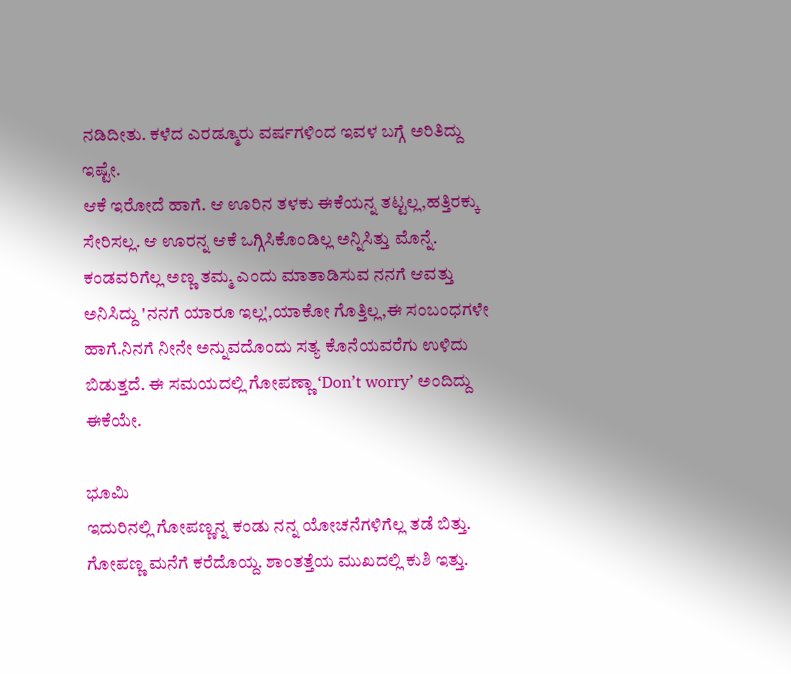ನಡಿದೀತು. ಕಳೆದ ಎರಡ್ಮೂರು ವರ್ಷಗಳಿಂದ ಇವಳ ಬಗ್ಗೆ ಅರಿತಿದ್ದು ಇಷ್ಟೇ.
ಆಕೆ ಇರೋದೆ ಹಾಗೆ. ಆ ಊರಿನ ತಳಕು ಈಕೆಯನ್ನ ತಟ್ಟಲ್ಲ,ಹತ್ತಿರಕ್ಕು ಸೇರಿಸಲ್ಲ. ಆ ಊರನ್ನ ಆಕೆ ಒಗ್ಗಿಸಿಕೊಂಡಿಲ್ಲ ಅನ್ನಿಸಿತ್ತು ಮೊನ್ನೆ.
ಕಂಡವರಿಗೆಲ್ಲ ಅಣ್ಣ ತಮ್ಮ ಎಂದು ಮಾತಾಡಿಸುವ ನನಗೆ ಆವತ್ತು ಅನಿಸಿದ್ದು 'ನನಗೆ ಯಾರೂ ಇಲ್ಲ',ಯಾಕೋ ಗೊತ್ತಿಲ್ಲ,ಈ ಸಂಬಂಧಗಳೇ ಹಾಗೆ.ನಿನಗೆ ನೀನೇ ಅನ್ನುವದೊಂದು ಸತ್ಯ ಕೊನೆಯವರೆಗು ಉಳಿದು ಬಿಡುತ್ತದೆ. ಈ ಸಮಯದಲ್ಲಿ ಗೋಪಣ್ಣಾ ‘Don’t worry’ ಅಂದಿದ್ದು ಈಕೆಯೇ.

ಭೂಮಿ
ಇದುರಿನಲ್ಲಿ ಗೋಪಣ್ಣನ್ನ ಕಂಡು ನನ್ನ ಯೋಚನೆಗಳಿಗೆಲ್ಲ ತಡೆ ಬಿತ್ತು. ಗೋಪಣ್ಣ ಮನೆಗೆ ಕರೆದೊಯ್ದ. ಶಾಂತತ್ತೆಯ ಮುಖದಲ್ಲಿ ಕುಶಿ ಇತ್ತು.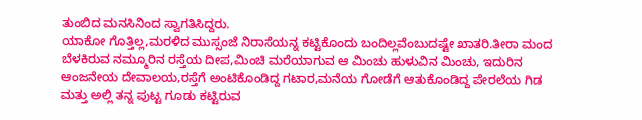ತುಂಬಿದ ಮನಸಿನಿಂದ ಸ್ವಾಗತಿಸಿದ್ದರು.
ಯಾಕೋ ಗೊತ್ತಿಲ್ಲ,ಮರಳಿದ ಮುಸ್ಸಂಜೆ ನಿರಾಸೆಯನ್ನ ಕಟ್ಟಿಕೊಂದು ಬಂದಿಲ್ಲವೆಂಬುದಷ್ಟೇ ಖಾತರಿ.ತೀರಾ ಮಂದ ಬೆಳಕಿರುವ ನಮ್ಮೂರಿನ ರಸ್ತೆಯ ದೀಪ,ಮಿಂಚಿ ಮರೆಯಾಗುವ ಆ ಮಿಂಚು ಹುಳುವಿನ ಮಿಂಚು, ಇದುರಿನ ಆಂಜನೇಯ ದೇವಾಲಯ,ರಸ್ತೆಗೆ ಅಂಟಿಕೊಂಡಿದ್ದ ಗಟಾರ,ಮನೆಯ ಗೋಡೆಗೆ ಆತುಕೊಂಡಿದ್ದ ಪೇರಲೆಯ ಗಿಡ ಮತ್ತು ಅಲ್ಲಿ ತನ್ನ ಪುಟ್ಟ ಗೂಡು ಕಟ್ಟಿರುವ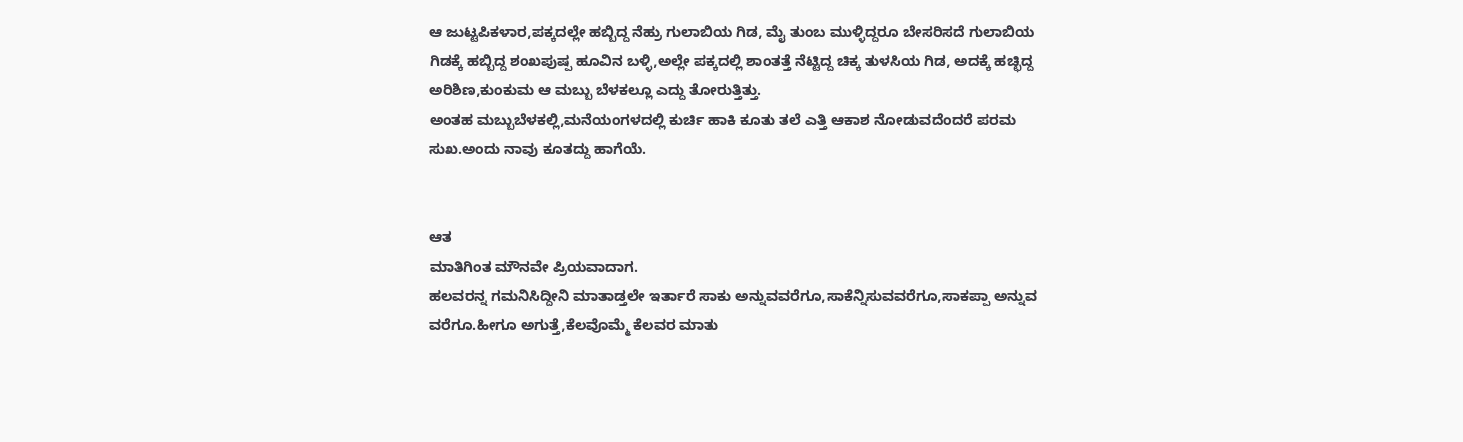ಆ ಜುಟ್ಟಪಿಕಳಾರ,ಪಕ್ಕದಲ್ಲೇ ಹಬ್ಬಿದ್ದ ನೆಹ್ರು ಗುಲಾಬಿಯ ಗಿಡ, ಮೈ ತುಂಬ ಮುಳ್ಳಿದ್ದರೂ ಬೇಸರಿಸದೆ ಗುಲಾಬಿಯ ಗಿಡಕ್ಕೆ ಹಬ್ಬಿದ್ದ ಶಂಖಪುಷ್ಪ ಹೂವಿನ ಬಳ್ಳಿ,ಅಲ್ಲೇ ಪಕ್ಕದಲ್ಲಿ ಶಾಂತತ್ತೆ ನೆಟ್ಟಿದ್ದ ಚಿಕ್ಕ ತುಳಸಿಯ ಗಿಡ, ಅದಕ್ಕೆ ಹಚ್ಛಿದ್ದ ಅರಿಶಿಣ,ಕುಂಕುಮ ಆ ಮಬ್ಬು ಬೆಳಕಲ್ಲೂ ಎದ್ದು ತೋರುತ್ತಿತ್ತು.
ಅಂತಹ ಮಬ್ಬುಬೆಳಕಲ್ಲಿ,ಮನೆಯಂಗಳದಲ್ಲಿ ಕುರ್ಚಿ ಹಾಕಿ ಕೂತು ತಲೆ ಎತ್ತಿ ಆಕಾಶ ನೋಡುವದೆಂದರೆ ಪರಮ ಸುಖ.ಅಂದು ನಾವು ಕೂತದ್ದು ಹಾಗೆಯೆ.


ಆತ
ಮಾತಿಗಿಂತ ಮೌನವೇ ಪ್ರಿಯವಾದಾಗ.
ಹಲವರನ್ನ ಗಮನಿಸಿದ್ದೀನಿ ಮಾತಾಡ್ತಲೇ ಇರ್ತಾರೆ ಸಾಕು ಅನ್ನುವವರೆಗೂ,ಸಾಕೆನ್ನಿಸುವವರೆಗೂ,ಸಾಕಪ್ಪಾ ಅನ್ನುವ ವರೆಗೂ.ಹೀಗೂ ಅಗುತ್ತೆ,ಕೆಲವೊಮ್ಮೆ ಕೆಲವರ ಮಾತು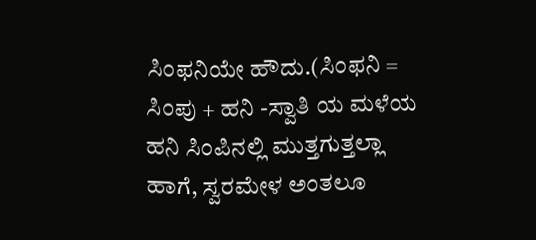ಸಿಂಫನಿಯೇ ಹೌದು.(ಸಿಂಫನಿ = ಸಿಂಪು + ಹನಿ -ಸ್ವಾತಿ ಯ ಮಳೆಯ ಹನಿ ಸಿಂಪಿನಲ್ಲಿ ಮುತ್ತಗುತ್ತಲ್ಲಾ ಹಾಗೆ, ಸ್ವರಮೇಳ ಅಂತಲೂ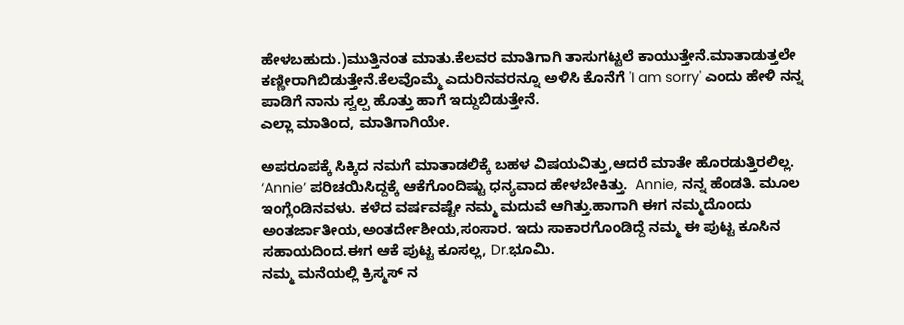ಹೇಳಬಹುದು.)ಮುತ್ತಿನಂತ ಮಾತು.ಕೆಲವರ ಮಾತಿಗಾಗಿ ತಾಸುಗಟ್ಟಲೆ ಕಾಯುತ್ತೇನೆ.ಮಾತಾಡುತ್ತಲೇ ಕಣ್ಣೀರಾಗಿಬಿಡುತ್ತೇನೆ.ಕೆಲವೊಮ್ಮೆ ಎದುರಿನವರನ್ನೂ ಅಳಿಸಿ ಕೊನೆಗೆ 'I am sorry' ಎಂದು ಹೇಳಿ ನನ್ನ ಪಾಡಿಗೆ ನಾನು ಸ್ವಲ್ಪ ಹೊತ್ತು ಹಾಗೆ ಇದ್ದುಬಿಡುತ್ತೇನೆ.
ಎಲ್ಲಾ ಮಾತಿಂದ, ಮಾತಿಗಾಗಿಯೇ.

ಅಪರೂಪಕ್ಕೆ ಸಿಕ್ಕಿದ ನಮಗೆ ಮಾತಾಡಲಿಕ್ಕೆ ಬಹಳ ವಿಷಯವಿತ್ತು,ಆದರೆ ಮಾತೇ ಹೊರಡುತ್ತಿರಲಿಲ್ಲ.
‘Annie’ ಪರಿಚಯಿಸಿದ್ದಕ್ಕೆ ಆಕೆಗೊಂದಿಷ್ಟು ಧನ್ಯವಾದ ಹೇಳಬೇಕಿತ್ತು.  Annie, ನನ್ನ ಹೆಂಡತಿ. ಮೂಲ ಇಂಗ್ಲೆಂಡಿನವಳು. ಕಳೆದ ವರ್ಷವಷ್ಟೇ ನಮ್ಮ ಮದುವೆ ಆಗಿತ್ತು.ಹಾಗಾಗಿ ಈಗ ನಮ್ಮದೊಂದು ಅಂತರ್ಜಾತೀಯ,ಅಂತರ್ದೇಶೀಯ,ಸಂಸಾರ. ಇದು ಸಾಕಾರಗೊಂಡಿದ್ದೆ ನಮ್ಮ ಈ ಪುಟ್ಟ ಕೂಸಿನ ಸಹಾಯದಿಂದ.ಈಗ ಆಕೆ ಪುಟ್ಟ ಕೂಸಲ್ಲ, Dr.ಭೂಮಿ.
ನಮ್ಮ ಮನೆಯಲ್ಲಿ ಕ್ರಿಸ್ಮಸ್ ನ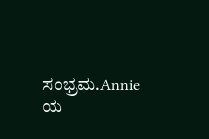ಸಂಭ್ರಮ.Annie ಯ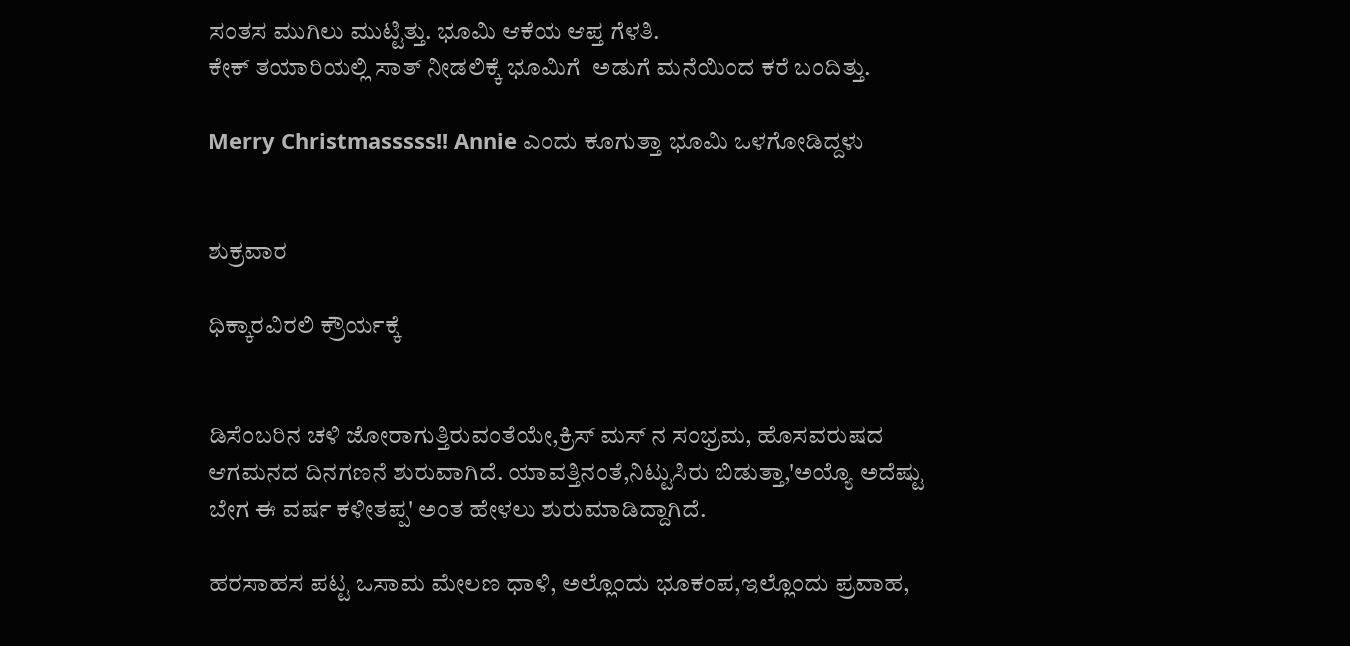ಸಂತಸ ಮುಗಿಲು ಮುಟ್ಟಿತ್ತು. ಭೂಮಿ ಆಕೆಯ ಆಪ್ತ ಗೆಳತಿ.
ಕೇಕ್ ತಯಾರಿಯಲ್ಲಿ ಸಾತ್ ನೀಡಲಿಕ್ಕೆ ಭೂಮಿಗೆ  ಅಡುಗೆ ಮನೆಯಿಂದ ಕರೆ ಬಂದಿತ್ತು.

Merry Christmasssss!! Annie ಎಂದು ಕೂಗುತ್ತಾ ಭೂಮಿ ಒಳಗೋಡಿದ್ದಳು


ಶುಕ್ರವಾರ

ಧಿಕ್ಕಾರವಿರಲಿ ಕ್ರೌರ್ಯಕ್ಕೆ


ಡಿಸೆಂಬರಿನ ಚಳಿ ಜೋರಾಗುತ್ತಿರುವಂತೆಯೇ,ಕ್ರಿಸ್ ಮಸ್ ನ ಸಂಭ್ರಮ, ಹೊಸವರುಷದ ಆಗಮನದ ದಿನಗಣನೆ ಶುರುವಾಗಿದೆ. ಯಾವತ್ತಿನಂತೆ,ನಿಟ್ಟುಸಿರು ಬಿಡುತ್ತಾ,'ಅಯ್ಯೊ ಅದೆಷ್ಟು ಬೇಗ ಈ ವರ್ಷ ಕಳೀತಪ್ಪ' ಅಂತ ಹೇಳಲು ಶುರುಮಾಡಿದ್ದಾಗಿದೆ.

ಹರಸಾಹಸ ಪಟ್ಟ ಒಸಾಮ ಮೇಲಣ ಧಾಳಿ, ಅಲ್ಲೊಂದು ಭೂಕಂಪ,ಇಲ್ಲೊಂದು ಪ್ರವಾಹ,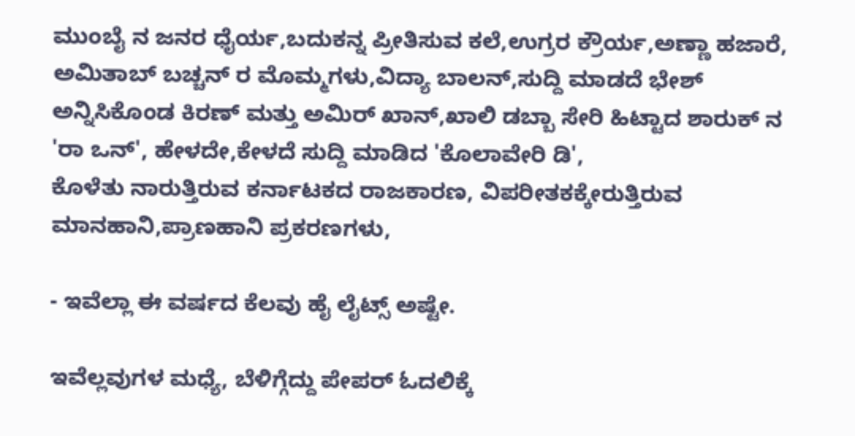ಮುಂಬೈ ನ ಜನರ ಧೈರ್ಯ,ಬದುಕನ್ನ ಪ್ರೀತಿಸುವ ಕಲೆ,ಉಗ್ರರ ಕ್ರೌರ್ಯ,ಅಣ್ಣಾ ಹಜಾರೆ, ಅಮಿತಾಬ್ ಬಚ್ಚನ್ ರ ಮೊಮ್ಮಗಳು,ವಿದ್ಯಾ ಬಾಲನ್,ಸುದ್ದಿ ಮಾಡದೆ ಭೇಶ್ ಅನ್ನಿಸಿಕೊಂಡ ಕಿರಣ್ ಮತ್ತು ಅಮಿರ್ ಖಾನ್,ಖಾಲಿ ಡಬ್ಬಾ ಸೇರಿ ಹಿಟ್ಟಾದ ಶಾರುಕ್ ನ 'ರಾ ಒನ್', ಹೇಳದೇ,ಕೇಳದೆ ಸುದ್ದಿ ಮಾಡಿದ 'ಕೊಲಾವೇರಿ ಡಿ',
ಕೊಳೆತು ನಾರುತ್ತಿರುವ ಕರ್ನಾಟಕದ ರಾಜಕಾರಣ, ವಿಪರೀತಕಕ್ಕೇರುತ್ತಿರುವ ಮಾನಹಾನಿ,ಪ್ರಾಣಹಾನಿ ಪ್ರಕರಣಗಳು,

- ಇವೆಲ್ಲಾ ಈ ವರ್ಷದ ಕೆಲವು ಹೈ ಲೈಟ್ಸ್ ಅಷ್ಟೇ.

ಇವೆಲ್ಲವುಗಳ ಮಧ್ಯೆ, ಬೆಳಿಗ್ಗೆದ್ದು ಪೇಪರ್ ಓದಲಿಕ್ಕೆ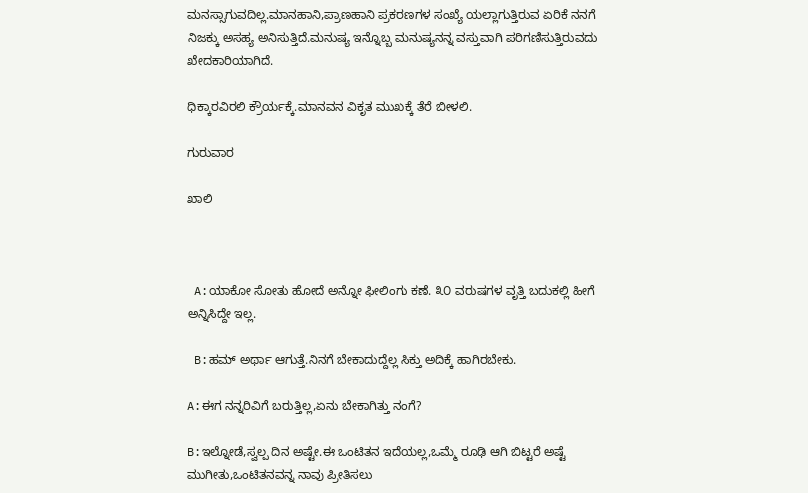ಮನಸ್ಸಾಗುವದಿಲ್ಲ.ಮಾನಹಾನಿ,ಪ್ರಾಣಹಾನಿ ಪ್ರಕರಣಗಳ ಸಂಖ್ಯೆ ಯಲ್ಲಾಗುತ್ತಿರುವ ಏರಿಕೆ ನನಗೆ ನಿಜಕ್ಕು ಅಸಹ್ಯ ಅನಿಸುತ್ತಿದೆ.ಮನುಷ್ಯ ಇನ್ನೊಬ್ಬ ಮನುಷ್ಯನನ್ನ ವಸ್ತುವಾಗಿ ಪರಿಗಣಿಸುತ್ತಿರುವದು ಖೇದಕಾರಿಯಾಗಿದೆ.

ಧಿಕ್ಕಾರವಿರಲಿ ಕ್ರೌರ್ಯಕ್ಕೆ.ಮಾನವನ ವಿಕೃತ ಮುಖಕ್ಕೆ ತೆರೆ ಬೀಳಲಿ.

ಗುರುವಾರ

ಖಾಲಿ



 A:ಯಾಕೋ ಸೋತು ಹೋದೆ ಅನ್ನೋ ಫೀಲಿಂಗು ಕಣೆ. ೩೦ ವರುಷಗಳ ವೃತ್ತಿ ಬದುಕಲ್ಲಿ ಹೀಗೆ ಅನ್ನಿಸಿದ್ದೇ ಇಲ್ಲ.

 B:ಹಮ್ ಅರ್ಥಾ ಆಗುತ್ತೆ.ನಿನಗೆ ಬೇಕಾದುದ್ದೆಲ್ಲ ಸಿಕ್ತು ಅದಿಕ್ಕೆ ಹಾಗಿರಬೇಕು.

A:ಈಗ ನನ್ನರಿವಿಗೆ ಬರುತ್ತಿಲ್ಲ,ಏನು ಬೇಕಾಗಿತ್ತು ನಂಗೆ?

B:ಇಲ್ನೋಡೆ,ಸ್ವಲ್ಪ ದಿನ ಅಷ್ಟೇ.ಈ ಒಂಟಿತನ ಇದೆಯಲ್ಲ,ಒಮ್ಮೆ ರೂಢಿ ಆಗಿ ಬಿಟ್ಟರೆ ಅಷ್ಟೆ ಮುಗೀತು,ಒಂಟಿತನವನ್ನ ನಾವು ಪ್ರೀತಿಸಲು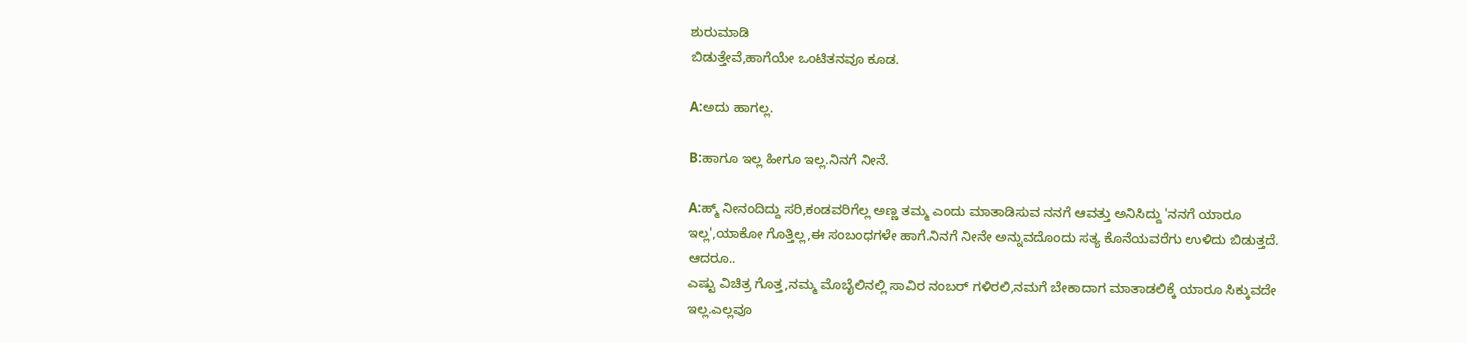ಶುರುಮಾಡಿ
ಬಿಡುತ್ತೇವೆ,ಹಾಗೆಯೇ ಒಂಟಿತನವೂ ಕೂಡ.

A:ಅದು ಹಾಗಲ್ಲ.

B:ಹಾಗೂ ಇಲ್ಲ ಹೀಗೂ ಇಲ್ಲ.ನಿನಗೆ ನೀನೆ.

A:ಹ್ಮ್ ನೀನಂದಿದ್ದು ಸರಿ,ಕಂಡವರಿಗೆಲ್ಲ ಅಣ್ಣ ತಮ್ಮ ಎಂದು ಮಾತಾಡಿಸುವ ನನಗೆ ಆವತ್ತು ಅನಿಸಿದ್ದು 'ನನಗೆ ಯಾರೂ ಇಲ್ಲ',ಯಾಕೋ ಗೊತ್ತಿಲ್ಲ,ಈ ಸಂಬಂಧಗಳೇ ಹಾಗೆ.ನಿನಗೆ ನೀನೇ ಅನ್ನುವದೊಂದು ಸತ್ಯ ಕೊನೆಯವರೆಗು ಉಳಿದು ಬಿಡುತ್ತದೆ. ಆದರೂ..
ಎಷ್ಟು ವಿಚಿತ್ರ ಗೊತ್ತ,ನಮ್ಮ ಮೊಬೈಲಿನಲ್ಲಿ ಸಾವಿರ ನಂಬರ್ ಗಳಿರಲಿ,ನಮಗೆ ಬೇಕಾದಾಗ ಮಾತಾಡಲಿಕ್ಕೆ ಯಾರೂ ಸಿಕ್ಕುವದೇ ಇಲ್ಲ.ಎಲ್ಲವೂ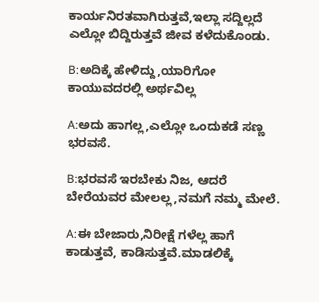ಕಾರ್ಯನಿರತವಾಗಿರುತ್ತವೆ,ಇಲ್ಲಾ ಸದ್ದಿಲ್ಲದೆ ಎಲ್ಲೋ ಬಿದ್ದಿರುತ್ತವೆ ಜೀವ ಕಳೆದುಕೊಂಡು.

B:ಅದಿಕ್ಕೆ ಹೇಳಿದ್ದು,ಯಾರಿಗೋ ಕಾಯುವದರಲ್ಲಿ ಅರ್ಥವಿಲ್ಲ

A:ಅದು ಹಾಗಲ್ಲ,ಎಲ್ಲೋ ಒಂದುಕಡೆ ಸಣ್ಣ ಭರವಸೆ.

B:ಭರವಸೆ ಇರಬೇಕು ನಿಜ, ಆದರೆ ಬೇರೆಯವರ ಮೇಲಲ್ಲ,ನಮಗೆ ನಮ್ಮ ಮೇಲೆ.

A:ಈ ಬೇಜಾರು,ನಿರೀಕ್ಷೆ ಗಳೆಲ್ಲ ಹಾಗೆ ಕಾಡುತ್ತವೆ, ಕಾಡಿಸುತ್ತವೆ.ಮಾಡಲಿಕ್ಕೆ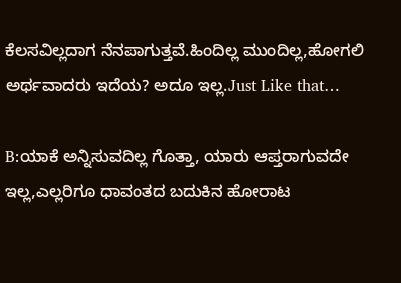ಕೆಲಸವಿಲ್ಲದಾಗ ನೆನಪಾಗುತ್ತವೆ.ಹಿಂದಿಲ್ಲ ಮುಂದಿಲ್ಲ,ಹೋಗಲಿ ಅರ್ಥವಾದರು ಇದೆಯ? ಅದೂ ಇಲ್ಲ.Just Like that…

B:ಯಾಕೆ ಅನ್ನಿಸುವದಿಲ್ಲ ಗೊತ್ತಾ, ಯಾರು ಆಪ್ತರಾಗುವದೇ ಇಲ್ಲ,ಎಲ್ಲರಿಗೂ ಧಾವಂತದ ಬದುಕಿನ ಹೋರಾಟ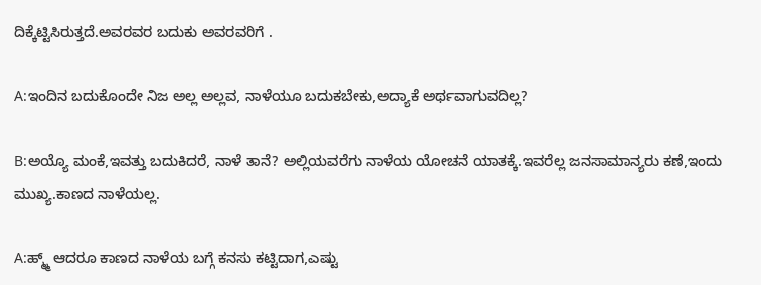ದಿಕ್ಕೆಟ್ಟಿಸಿರುತ್ತದೆ.ಅವರವರ ಬದುಕು ಅವರವರಿಗೆ .

A:ಇಂದಿನ ಬದುಕೊಂದೇ ನಿಜ ಅಲ್ಲ ಅಲ್ಲವ, ನಾಳೆಯೂ ಬದುಕಬೇಕು,ಅದ್ಯಾಕೆ ಅರ್ಥವಾಗುವದಿಲ್ಲ?

B:ಅಯ್ಯೊ ಮಂಕೆ,ಇವತ್ತು ಬದುಕಿದರೆ, ನಾಳೆ ತಾನೆ? ಅಲ್ಲಿಯವರೆಗು ನಾಳೆಯ ಯೋಚನೆ ಯಾತಕ್ಕೆ.ಇವರೆಲ್ಲ ಜನಸಾಮಾನ್ಯರು ಕಣೆ,ಇಂದು ಮುಖ್ಯ.ಕಾಣದ ನಾಳೆಯಲ್ಲ.

A:ಹ್ಮ್ಮ್ ಆದರೂ ಕಾಣದ ನಾಳೆಯ ಬಗ್ಗೆ ಕನಸು ಕಟ್ಟಿದಾಗ,ಎಷ್ಟು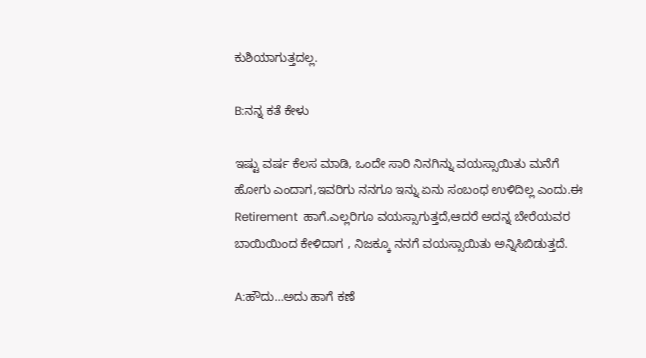ಕುಶಿಯಾಗುತ್ತದಲ್ಲ.

B:ನನ್ನ ಕತೆ ಕೇಳು

ಇಷ್ಟು ವರ್ಷ ಕೆಲಸ ಮಾಡಿ, ಒಂದೇ ಸಾರಿ ನಿನಗಿನ್ನು ವಯಸ್ಸಾಯಿತು ಮನೆಗೆ ಹೋಗು ಎಂದಾಗ,ಇವರಿಗು ನನಗೂ ಇನ್ನು ಏನು ಸಂಬಂಧ ಉಳಿದಿಲ್ಲ ಎಂದು.ಈ Retirement  ಹಾಗೆ.ಎಲ್ಲರಿಗೂ ವಯಸ್ಸಾಗುತ್ತದೆ,ಆದರೆ ಅದನ್ನ ಬೇರೆಯವರ ಬಾಯಿಯಿಂದ ಕೇಳಿದಾಗ , ನಿಜಕ್ಕೂ ನನಗೆ ವಯಸ್ಸಾಯಿತು ಅನ್ನಿಸಿಬಿಡುತ್ತದೆ.

A:ಹೌದು…ಅದು ಹಾಗೆ ಕಣೆ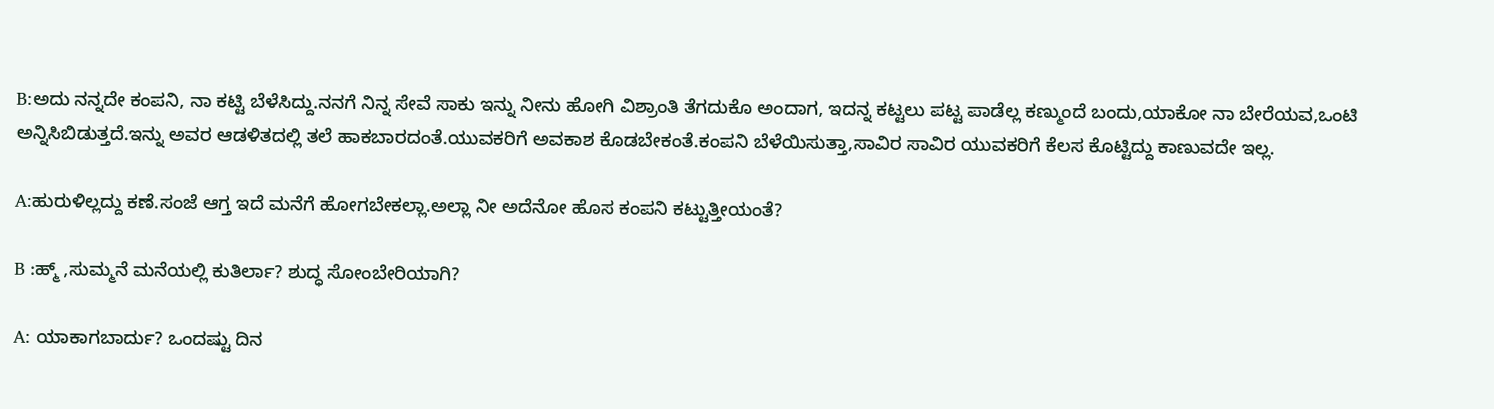B:ಅದು ನನ್ನದೇ ಕಂಪನಿ, ನಾ ಕಟ್ಟಿ ಬೆಳೆಸಿದ್ದು.ನನಗೆ ನಿನ್ನ ಸೇವೆ ಸಾಕು ಇನ್ನು ನೀನು ಹೋಗಿ ವಿಶ್ರಾಂತಿ ತೆಗದುಕೊ ಅಂದಾಗ, ಇದನ್ನ ಕಟ್ಟಲು ಪಟ್ಟ ಪಾಡೆಲ್ಲ ಕಣ್ಮುಂದೆ ಬಂದು,ಯಾಕೋ ನಾ ಬೇರೆಯವ,ಒಂಟಿ ಅನ್ನಿಸಿಬಿಡುತ್ತದೆ.ಇನ್ನು ಅವರ ಆಡಳಿತದಲ್ಲಿ ತಲೆ ಹಾಕಬಾರದಂತೆ.ಯುವಕರಿಗೆ ಅವಕಾಶ ಕೊಡಬೇಕಂತೆ.ಕಂಪನಿ ಬೆಳೆಯಿಸುತ್ತಾ,ಸಾವಿರ ಸಾವಿರ ಯುವಕರಿಗೆ ಕೆಲಸ ಕೊಟ್ಟಿದ್ದು ಕಾಣುವದೇ ಇಲ್ಲ.

A:ಹುರುಳಿಲ್ಲದ್ದು ಕಣೆ.ಸಂಜೆ ಆಗ್ತ ಇದೆ ಮನೆಗೆ ಹೋಗಬೇಕಲ್ಲಾ.ಅಲ್ಲಾ ನೀ ಅದೆನೋ ಹೊಸ ಕಂಪನಿ ಕಟ್ಟುತ್ತೀಯಂತೆ?

B :ಹ್ಮ್ ,ಸುಮ್ಮನೆ ಮನೆಯಲ್ಲಿ ಕುತಿರ್ಲಾ? ಶುದ್ಧ ಸೋಂಬೇರಿಯಾಗಿ?

A: ಯಾಕಾಗಬಾರ್ದು? ಒಂದಷ್ಟು ದಿನ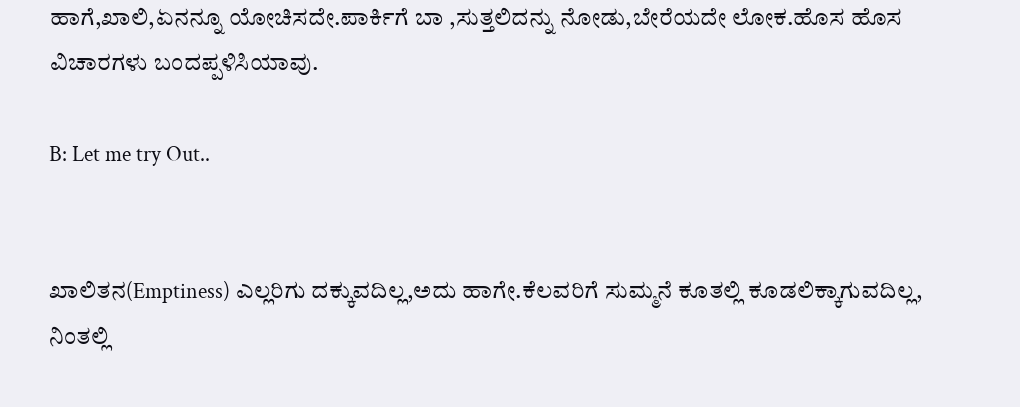ಹಾಗೆ,ಖಾಲಿ,ಏನನ್ನೂ ಯೋಚಿಸದೇ.ಪಾರ್ಕಿಗೆ ಬಾ ,ಸುತ್ತಲಿದನ್ನು ನೋಡು,ಬೇರೆಯದೇ ಲೋಕ.ಹೊಸ ಹೊಸ ವಿಚಾರಗಳು ಬಂದಪ್ಪಳಿಸಿಯಾವು.

B: Let me try Out..


ಖಾಲಿತನ(Emptiness) ಎಲ್ಲರಿಗು ದಕ್ಕುವದಿಲ್ಲ,ಅದು ಹಾಗೇ.ಕೆಲವರಿಗೆ ಸುಮ್ಮನೆ ಕೂತಲ್ಲಿ ಕೂಡಲಿಕ್ಕಾಗುವದಿಲ್ಲ, ನಿಂತಲ್ಲಿ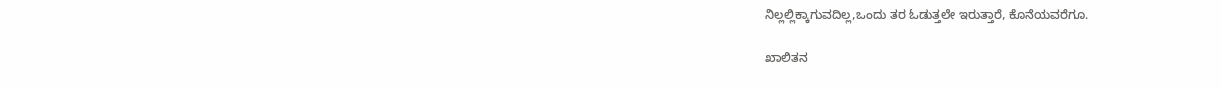ನಿಲ್ಲಲ್ಲಿಕ್ಕಾಗುವದಿಲ್ಲ,ಒಂದು ತರ ಓಡುತ್ತಲೇ ಇರುತ್ತಾರೆ, ಕೊನೆಯವರೆಗೂ.

ಖಾಲಿತನ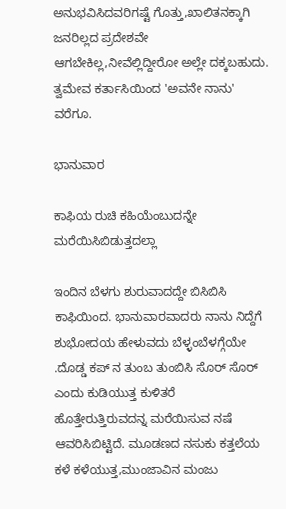ಅನುಭವಿಸಿದವರಿಗಷ್ಟೆ ಗೊತ್ತು,ಖಾಲಿತನಕ್ಕಾಗಿ ಜನರಿಲ್ಲದ ಪ್ರದೇಶವೇ ಆಗಬೇಕಿಲ್ಲ,ನೀವೆಲ್ಲಿದ್ದೀರೋ ಅಲ್ಲೇ ದಕ್ಕಬಹುದು.
ತ್ವಮೇವ ಕರ್ತಾಸಿಯಿಂದ 'ಅವನೇ ನಾನು'  ವರೆಗೂ.

ಭಾನುವಾರ

ಕಾಫಿಯ ರುಚಿ ಕಹಿಯೆಂಬುದನ್ನೇ ಮರೆಯಿಸಿಬಿಡುತ್ತದಲ್ಲಾ

ಇಂದಿನ ಬೆಳಗು ಶುರುವಾದದ್ದೇ ಬಿಸಿಬಿಸಿ ಕಾಫಿಯಿಂದ. ಭಾನುವಾರವಾದರು ನಾನು ನಿದ್ದೆಗೆ ಶುಭೋದಯ ಹೇಳುವದು ಬೆಳ್ಳಂಬೆಳಗ್ಗೆಯೇ .ದೊಡ್ಡ ಕಪ್ ನ ತುಂಬ ತುಂಬಿಸಿ ಸೊರ್ ಸೊರ್ ಎಂದು ಕುಡಿಯುತ್ತ ಕುಳಿತರೆ ಹೊತ್ತೇರುತ್ತಿರುವದನ್ನ ಮರೆಯಿಸುವ ನಷೆ ಆವರಿಸಿಬಿಟ್ಟಿದೆ. ಮೂಡಣದ ನಸುಕು ಕತ್ತಲೆಯ ಕಳೆ ಕಳೆಯುತ್ತ,ಮುಂಜಾವಿನ ಮಂಜು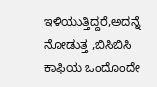ಇಳಿಯುತ್ತಿದ್ದರೆ,ಅದನ್ನೆ ನೋಡುತ್ತ ,ಬಿಸಿಬಿಸಿ ಕಾಫಿಯ ಒಂದೊಂದೇ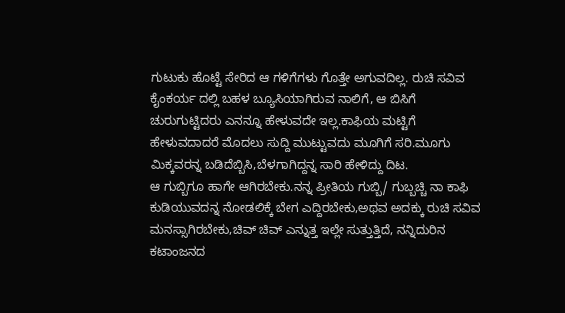ಗುಟುಕು ಹೊಟ್ಟೆ ಸೇರಿದ ಆ ಗಳಿಗೆಗಳು ಗೊತ್ತೇ ಅಗುವದಿಲ್ಲ. ರುಚಿ ಸವಿವ ಕೈಂಕರ್ಯ ದಲ್ಲಿ ಬಹಳ ಬ್ಯೂಸಿಯಾಗಿರುವ ನಾಲಿಗೆ, ಆ ಬಿಸಿಗೆ ಚುರುಗುಟ್ಟಿದರು ಎನನ್ನೂ ಹೇಳುವದೇ ಇಲ್ಲ.ಕಾಫಿಯ ಮಟ್ಟಿಗೆ ಹೇಳುವದಾದರೆ ಮೊದಲು ಸುದ್ದಿ ಮುಟ್ಟುವದು ಮೂಗಿಗೆ ಸರಿ.ಮೂಗು ಮಿಕ್ಕವರನ್ನ ಬಡಿದೆಬ್ಬಿಸಿ,ಬೆಳಗಾಗಿದ್ದನ್ನ ಸಾರಿ ಹೇಳಿದ್ದು ದಿಟ.
ಆ ಗುಬ್ಬಿಗೂ ಹಾಗೇ ಆಗಿರಬೇಕು.ನನ್ನ ಪ್ರೀತಿಯ ಗುಬ್ಬಿ/ ಗುಬ್ಬಚ್ಚಿ ನಾ ಕಾಫಿ ಕುಡಿಯುವದನ್ನ ನೋಡಲಿಕ್ಕೆ ಬೇಗ ಎದ್ದಿರಬೇಕು,ಅಥವ ಅದಕ್ಕು ರುಚಿ ಸವಿವ ಮನಸ್ಸಾಗಿರಬೇಕು,ಚಿವ್ ಚಿವ್ ಎನ್ನುತ್ತ ಇಲ್ಲೇ ಸುತ್ತುತ್ತಿದೆ, ನನ್ನಿದುರಿನ ಕಟಾಂಜನದ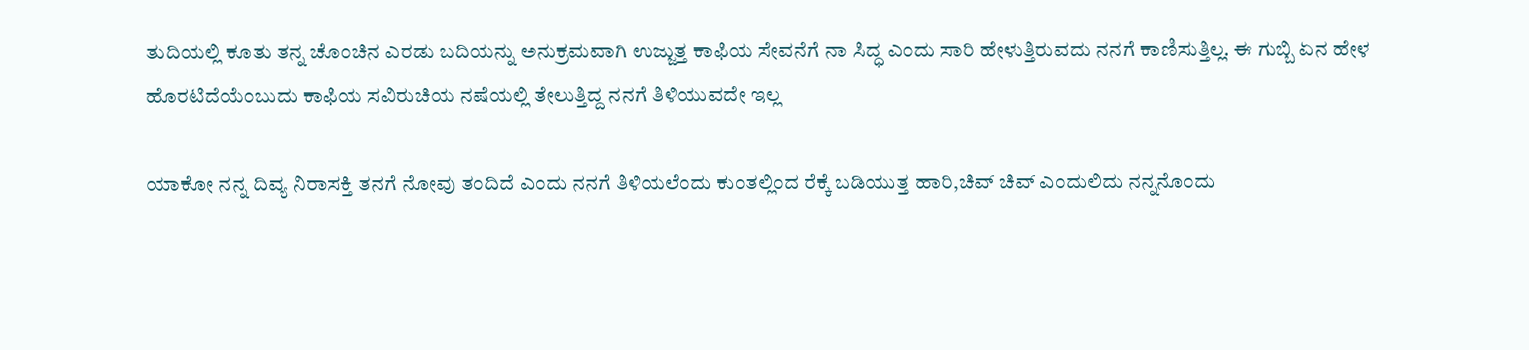ತುದಿಯಲ್ಲಿ ಕೂತು ತನ್ನ ಚೊಂಚಿನ ಎರಡು ಬದಿಯನ್ನು ಅನುಕ್ರಮವಾಗಿ ಉಜ್ಜುತ್ತ ಕಾಫಿಯ ಸೇವನೆಗೆ ನಾ ಸಿದ್ಧ ಎಂದು ಸಾರಿ ಹೇಳುತ್ತಿರುವದು ನನಗೆ ಕಾಣಿಸುತ್ತಿಲ್ಲ. ಈ ಗುಬ್ಬಿ ಏನ ಹೇಳ ಹೊರಟಿದೆಯೆಂಬುದು ಕಾಫಿಯ ಸವಿರುಚಿಯ ನಷೆಯಲ್ಲಿ ತೇಲುತ್ತಿದ್ದ ನನಗೆ ತಿಳಿಯುವದೇ ಇಲ್ಲ

ಯಾಕೋ ನನ್ನ ದಿವ್ಯ ನಿರಾಸಕ್ತಿ ತನಗೆ ನೋವು ತಂದಿದೆ ಎಂದು ನನಗೆ ತಿಳಿಯಲೆಂದು ಕುಂತಲ್ಲಿಂದ ರೆಕ್ಕೆ ಬಡಿಯುತ್ತ ಹಾರಿ,ಚಿವ್ ಚಿವ್ ಎಂದುಲಿದು ನನ್ನನೊಂದು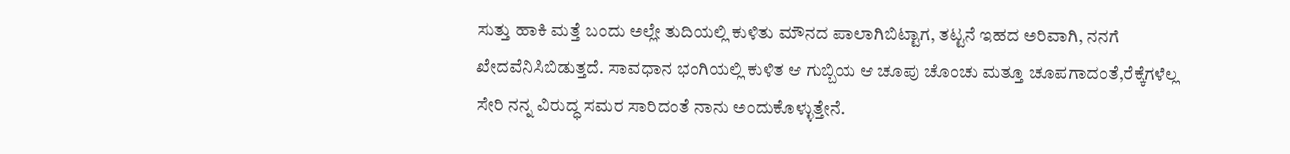ಸುತ್ತು ಹಾಕಿ ಮತ್ತೆ ಬಂದು ಅಲ್ಲೇ ತುದಿಯಲ್ಲಿ ಕುಳಿತು ಮೌನದ ಪಾಲಾಗಿಬಿಟ್ಟಾಗ, ತಟ್ಟನೆ ಇಹದ ಅರಿವಾಗಿ, ನನಗೆ ಖೇದವೆನಿಸಿಬಿಡುತ್ತದೆ. ಸಾವಧಾನ ಭಂಗಿಯಲ್ಲಿ ಕುಳಿತ ಆ ಗುಬ್ಬಿಯ ಆ ಚೂಪು ಚೊಂಚು ಮತ್ತೂ ಚೂಪಗಾದಂತೆ,ರೆಕ್ಕೆಗಳೆಲ್ಲ ಸೇರಿ ನನ್ನ ವಿರುದ್ಧ ಸಮರ ಸಾರಿದಂತೆ ನಾನು ಅಂದುಕೊಳ್ಳುತ್ತೇನೆ.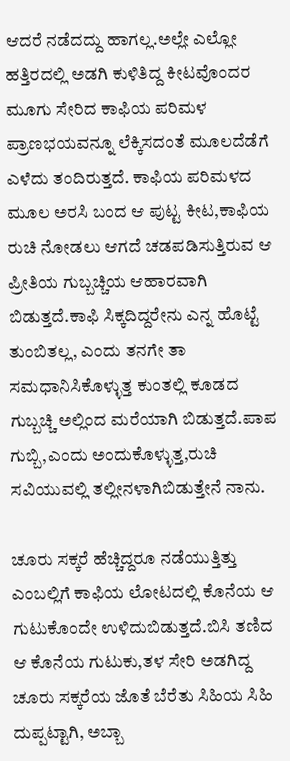ಆದರೆ ನಡೆದದ್ದು ಹಾಗಲ್ಲ.ಅಲ್ಲೇ ಎಲ್ಲೋ ಹತ್ತಿರದಲ್ಲಿ ಅಡಗಿ ಕುಳಿತಿದ್ದ ಕೀಟವೊಂದರ ಮೂಗು ಸೇರಿದ ಕಾಫಿಯ ಪರಿಮಳ ಪ್ರಾಣಭಯವನ್ನೂ ಲೆಕ್ಕಿಸದಂತೆ ಮೂಲದೆಡೆಗೆ ಎಳೆದು ತಂದಿರುತ್ತದೆ. ಕಾಫಿಯ ಪರಿಮಳದ ಮೂಲ ಅರಸಿ ಬಂದ ಆ ಪುಟ್ಟ ಕೀಟ,ಕಾಫಿಯ ರುಚಿ ನೋಡಲು ಆಗದೆ ಚಡಪಡಿಸುತ್ತಿರುವ ಆ ಪ್ರೀತಿಯ ಗುಬ್ಬಚ್ಚಿಯ ಆಹಾರವಾಗಿ ಬಿಡುತ್ತದೆ.ಕಾಫಿ ಸಿಕ್ಕದಿದ್ದರೇನು ಎನ್ನ ಹೊಟ್ಟೆ ತುಂಬಿತಲ್ಲ, ಎಂದು ತನಗೇ ತಾ ಸಮಧಾನಿಸಿಕೊಳ್ಳುತ್ತ ಕುಂತಲ್ಲಿ ಕೂಡದ ಗುಬ್ಬಚ್ಚಿ ಅಲ್ಲಿಂದ ಮರೆಯಾಗಿ ಬಿಡುತ್ತದೆ.ಪಾಪ ಗುಬ್ಬಿ,ಎಂದು ಅಂದುಕೊಳ್ಳುತ್ತ,ರುಚಿ ಸವಿಯುವಲ್ಲಿ ತಲ್ಲೀನಳಾಗಿಬಿಡುತ್ತೇನೆ ನಾನು.

ಚೂರು ಸಕ್ಕರೆ ಹೆಚ್ಚಿದ್ದರೂ ನಡೆಯುತ್ತಿತ್ತು ಎಂಬಲ್ಲಿಗೆ ಕಾಫಿಯ ಲೋಟದಲ್ಲಿ ಕೊನೆಯ ಆ ಗುಟುಕೊಂದೇ ಉಳಿದುಬಿಡುತ್ತದೆ.ಬಿಸಿ ತಣಿದ ಆ ಕೊನೆಯ ಗುಟುಕು,ತಳ ಸೇರಿ ಅಡಗಿದ್ದ ಚೂರು ಸಕ್ಕರೆಯ ಜೊತೆ ಬೆರೆತು ಸಿಹಿಯ ಸಿಹಿ ದುಪ್ಪಟ್ಟಾಗಿ, ಅಬ್ಬಾ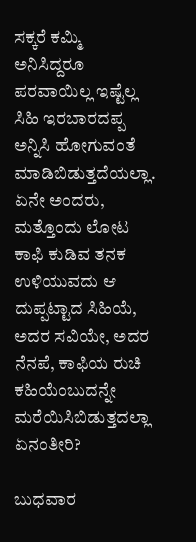ಸಕ್ಕರೆ ಕಮ್ಮಿ ಅನಿಸಿದ್ದರೂ ಪರವಾಯಿಲ್ಲ ಇಷ್ಟೆಲ್ಲ ಸಿಹಿ ಇರಬಾರದಪ್ಪ ಅನ್ನಿಸಿ ಹೋಗುವಂತೆ ಮಾಡಿಬಿಡುತ್ತದೆಯಲ್ಲಾ.
ಏನೇ ಅಂದರು, ಮತ್ತೊಂದು ಲೋಟ ಕಾಫಿ ಕುಡಿವ ತನಕ ಉಳಿಯುವದು ಆ ದುಪ್ಪಟ್ಟಾದ ಸಿಹಿಯೆ, ಅದರ ಸವಿಯೇ, ಅದರ ನೆನಪೆ, ಕಾಫಿಯ ರುಚಿ ಕಹಿಯೆಂಬುದನ್ನೇ ಮರೆಯಿಸಿಬಿಡುತ್ತದಲ್ಲಾ ಏನಂತೀರಿ?

ಬುಧವಾರ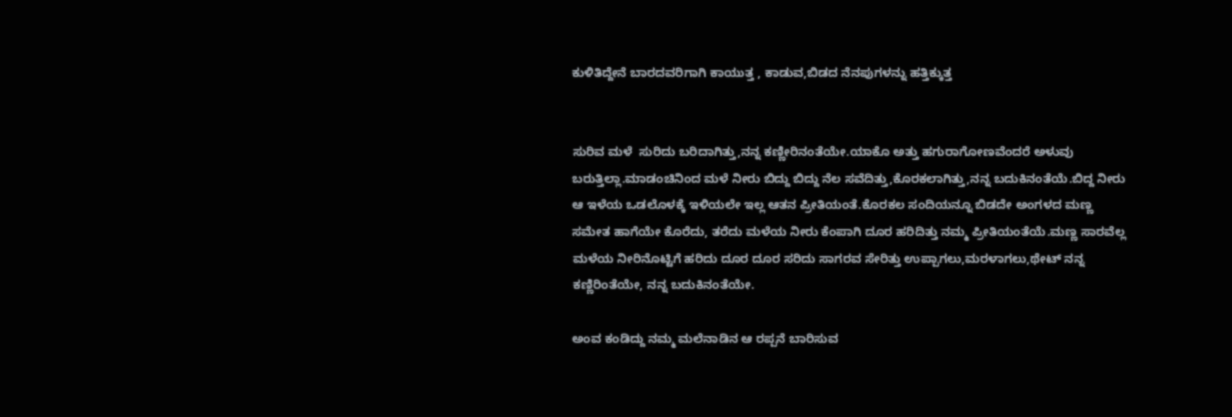ಕುಳಿತಿದ್ದೇನೆ ಬಾರದವರಿಗಾಗಿ ಕಾಯುತ್ತ , ಕಾಡುವ,ಬಿಡದ ನೆನಪುಗಳನ್ನು ಹತ್ತಿಕ್ಕುತ್ತ


ಸುರಿವ ಮಳೆ  ಸುರಿದು ಬರಿದಾಗಿತ್ತು,ನನ್ನ ಕಣ್ಣೀರಿನಂತೆಯೇ.ಯಾಕೊ ಅತ್ತು ಹಗುರಾಗೋಣವೆಂದರೆ ಅಳುವು ಬರುತ್ತಿಲ್ಲಾ.ಮಾಡಂಚಿನಿಂದ ಮಳೆ ನೀರು ಬಿದ್ದು ಬಿದ್ದು ನೆಲ ಸವೆದಿತ್ತು,ಕೊರಕಲಾಗಿತ್ತು,ನನ್ನ ಬದುಕಿನಂತೆಯೆ.ಬಿದ್ದ ನೀರು ಆ ಇಳೆಯ ಒಡಲೊಳಕ್ಕೆ ಇಳಿಯಲೇ ಇಲ್ಲ ಆತನ ಪ್ರೀತಿಯಂತೆ.ಕೊರಕಲ ಸಂದಿಯನ್ನೂ ಬಿಡದೇ ಅಂಗಳದ ಮಣ್ಣ ಸಮೇತ ಹಾಗೆಯೇ ಕೊರೆದು, ತರೆದು ಮಳೆಯ ನೀರು ಕೆಂಪಾಗಿ ದೂರ ಹರಿದಿತ್ತು ನಮ್ಮ ಪ್ರೀತಿಯಂತೆಯೆ.ಮಣ್ಣ ಸಾರವೆಲ್ಲ ಮಳೆಯ ನೀರಿನೊಟ್ಟಿಗೆ ಹರಿದು ದೂರ ದೂರ ಸರಿದು ಸಾಗರವ ಸೇರಿತ್ತು ಉಪ್ಪಾಗಲು,ಮರಳಾಗಲು,ಥೇಟ್ ನನ್ನ ಕಣ್ಣಿರಿಂತೆಯೇ, ನನ್ನ ಬದುಕಿನಂತೆಯೇ.

ಅಂವ ಕಂಡಿದ್ದು ನಮ್ಮ ಮಲೆನಾಡಿನ ಆ ರಪ್ಪನೆ ಬಾರಿಸುವ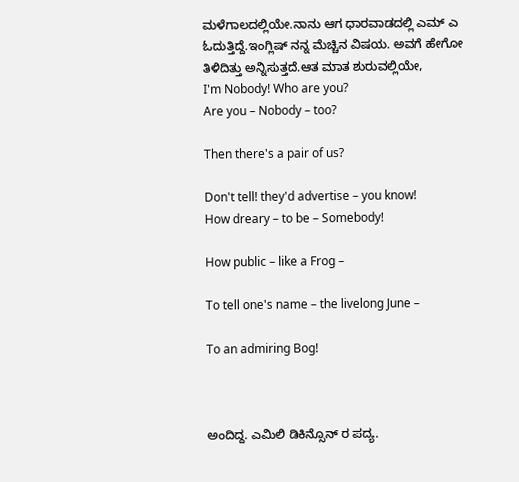ಮಳೆಗಾಲದಲ್ಲಿಯೇ.ನಾನು ಆಗ ಧಾರವಾಡದಲ್ಲಿ ಎಮ್ ಎ ಓದುತ್ತಿದ್ದೆ.ಇಂಗ್ಲಿಷ್ ನನ್ನ ಮೆಚ್ಚಿನ ವಿಷಯ. ಅವಗೆ ಹೇಗೋ ತಿಳಿದಿತ್ತು ಅನ್ನಿಸುತ್ತದೆ.ಆತ ಮಾತ ಶುರುವಲ್ಲಿಯೇ,
I'm Nobody! Who are you?
Are you – Nobody – too?

Then there's a pair of us?

Don't tell! they'd advertise – you know!
How dreary – to be – Somebody!

How public – like a Frog –

To tell one's name – the livelong June –

To an admiring Bog!



ಅಂದಿದ್ದ. ಎಮಿಲಿ ಡಿಕಿನ್ಸೊನ್ ರ ಪದ್ಯ.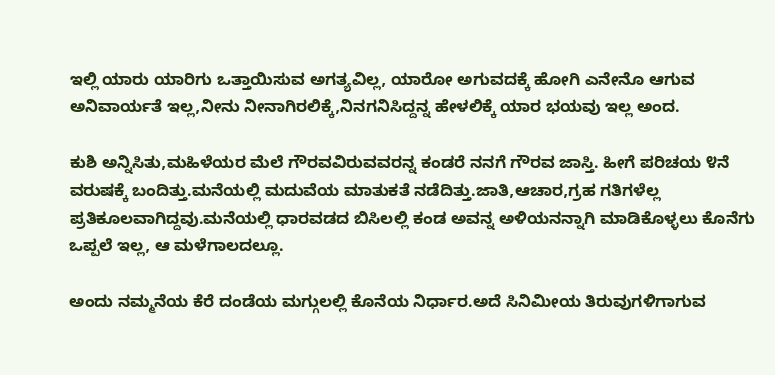ಇಲ್ಲಿ ಯಾರು ಯಾರಿಗು ಒತ್ತಾಯಿಸುವ ಅಗತ್ಯವಿಲ್ಲ, ಯಾರೋ ಅಗುವದಕ್ಕೆ ಹೋಗಿ ಎನೇನೊ ಆಗುವ ಅನಿವಾರ್ಯತೆ ಇಲ್ಲ,ನೀನು ನೀನಾಗಿರಲಿಕ್ಕೆ,ನಿನಗನಿಸಿದ್ದನ್ನ ಹೇಳಲಿಕ್ಕೆ ಯಾರ ಭಯವು ಇಲ್ಲ ಅಂದ.

ಕುಶಿ ಅನ್ನಿಸಿತು,ಮಹಿಳೆಯರ ಮೆಲೆ ಗೌರವವಿರುವವರನ್ನ ಕಂಡರೆ ನನಗೆ ಗೌರವ ಜಾಸ್ತಿ. ಹೀಗೆ ಪರಿಚಯ ೪ನೆ ವರುಷಕ್ಕೆ ಬಂದಿತ್ತು.ಮನೆಯಲ್ಲಿ ಮದುವೆಯ ಮಾತುಕತೆ ನಡೆದಿತ್ತು.ಜಾತಿ,ಆಚಾರ,ಗ್ರಹ ಗತಿಗಳೆಲ್ಲ ಪ್ರತಿಕೂಲವಾಗಿದ್ದವು.ಮನೆಯಲ್ಲಿ ಧಾರವಡದ ಬಿಸಿಲಲ್ಲಿ ಕಂಡ ಅವನ್ನ ಅಳಿಯನನ್ನಾಗಿ ಮಾಡಿಕೊಳ್ಳಲು ಕೊನೆಗು ಒಪ್ಪಲೆ ಇಲ್ಲ, ಆ ಮಳೆಗಾಲದಲ್ಲೂ.

ಅಂದು ನಮ್ಮನೆಯ ಕೆರೆ ದಂಡೆಯ ಮಗ್ಗುಲಲ್ಲಿ ಕೊನೆಯ ನಿರ್ಧಾರ.ಅದೆ ಸಿನಿಮೀಯ ತಿರುವುಗಳಿಗಾಗುವ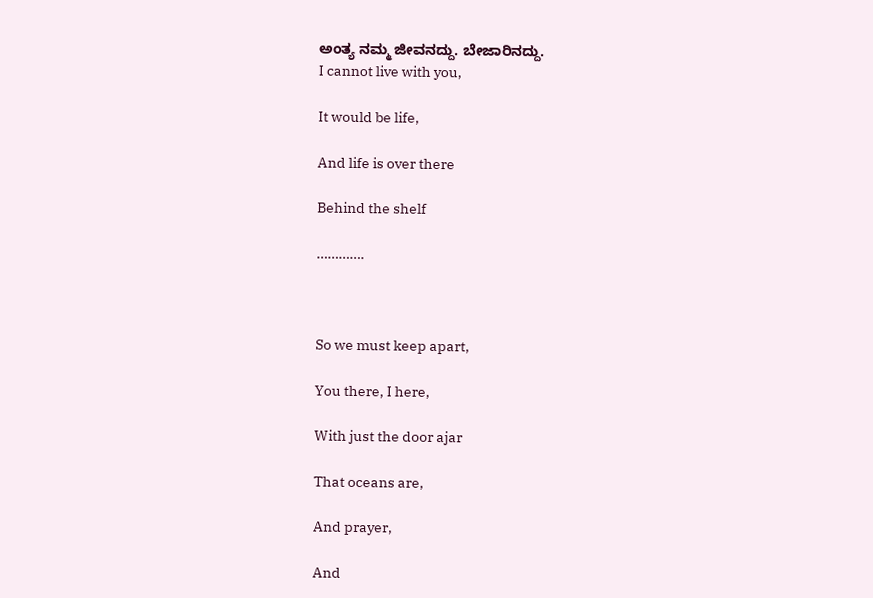ಅಂತ್ಯ ನಮ್ಮ ಜೀವನದ್ದು. ಬೇಜಾರಿನದ್ದು.
I cannot live with you,

It would be life,

And life is over there

Behind the shelf

………….



So we must keep apart,

You there, I here,

With just the door ajar

That oceans are,

And prayer,

And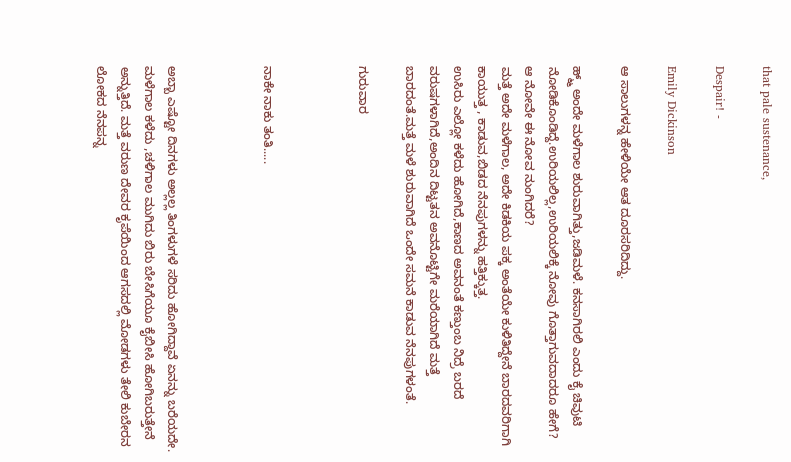that pale sustenance,

Despair! -

Emily Dickinson

ಆ ಸಾಲುಗಳನ್ನ ಹೇಳಿಯೇ ಆತ ದೂರಸರಿದಿದ್ದು.

ಹ್ಮ್ಮ್ ಅಂದೇ ಮಳೆಗಾಲ ಶುರುವಾಗಿತ್ತು,ಜಡಿಮಳೆ. ಕನಸಾಗಿರಲಿ ಎಂದು ಕೈ ಚಿವುಟಿ ನೋಡಿಕೊಂಡಿದ್ದೆ.ಉರಿಯಲಿಲ್ಲ,ಉರಿಯಲಿಕ್ಕೆ ನೋವು ಗೊತ್ತಾಗುವದಾದರೂ ಹೇಗೆ? ಆ ನೋವೇ ಈ ನೋವ ನುಂಗಿದರೆ?
ಮತ್ತೆ ಅದೇ ಮಳೆಗಾಲ, ಅದೇ ಕಿಡಕಿಯ ಪಕ್ಕ ಅಂತೆಯೇ ಕುಳಿತಿದ್ದೇನೆ ಬಾರದವರಿಗಾಗಿ ಕಾಯುತ್ತ , ಕಾಡುವ,ಬಿಡದ ನೆನಪುಗಳನ್ನು ಹತ್ತಿಕ್ಕುತ್ತ.
ಉಸಿರು ಎಲ್ಲೋ ಕಳೆದು ಹೋಗಿದೆ,ಕಾಣದ ಅವನಂತೆ ಕಣ್ತುಂಬ ನಿದ್ರೆ ಬರದೆ ವರುಷಗಳಾಗಿದೆ,ಅಂದಿನ ದಿಟ್ಟತನ ಅವನೊಟ್ಟಿಗೇ ಮರೆಯಾಗಿದೆ ಮತ್ತೆ ಬಾರದಂತೆ.ಮತ್ತೆ ಮಳೆ ಶುರುವಾಗಿದೆ ಒಂದೇ ಸಮನೆ ಕಾಡುವ ನೆನಪುಗಳಂತೆ.

ಗುರುವಾರ



ನಾಕೇ ನಾಕು ತಂತಿ.....



ಅಬ್ಬಾ ಎಷ್ಟೋ ದಿನಗಳು ಅಲ್ಲಲ್ಲ ತಿಂಗಳುಗಳೆ ಸರಿದು ಹೋಗಿದ್ದಾವೆ ಏನನ್ನು ಬರೆಯದೇ. ಮಳೆಗಾಲ ಕಳೆದು ,ಚಳಿಗಾಲ ಮುಗಿದು ಬಿರು ಬೇಸಿಗೆಯೂ ಕೈಬೀಸಿ ಹೋಗಿಬರುತ್ತೇನೆ ಅನ್ನುತ್ತಿದೆ. ಮತ್ತೆ ವರುಣ ದೇವರ ಕೃಪೆಯಿಂದ ಆಗಸದಲ್ಲಿ ಮೋಡಗಳು ತೇಲಿ ಕುಬೇರನ ಲೋಕದ ನೆನಪನ್ನ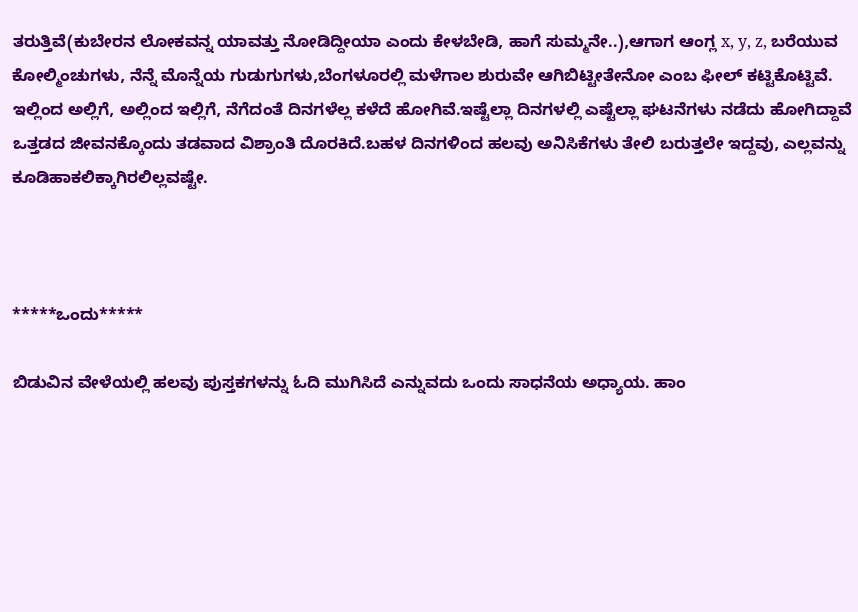ತರುತ್ತಿವೆ(ಕುಬೇರನ ಲೋಕವನ್ನ ಯಾವತ್ತು ನೋಡಿದ್ದೀಯಾ ಎಂದು ಕೇಳಬೇಡಿ, ಹಾಗೆ ಸುಮ್ಮನೇ..),ಆಗಾಗ ಆಂಗ್ಲ x, y, z, ಬರೆಯುವ ಕೋಲ್ಮಿಂಚುಗಳು, ನೆನ್ನೆ ಮೊನ್ನೆಯ ಗುಡುಗುಗಳು,ಬೆಂಗಳೂರಲ್ಲಿ ಮಳೆಗಾಲ ಶುರುವೇ ಆಗಿಬಿಟ್ಟೀತೇನೋ ಎಂಬ ಫೀಲ್ ಕಟ್ಟಿಕೊಟ್ಟಿವೆ.
ಇಲ್ಲಿಂದ ಅಲ್ಲಿಗೆ, ಅಲ್ಲಿಂದ ಇಲ್ಲಿಗೆ, ನೆಗೆದಂತೆ ದಿನಗಳೆಲ್ಲ ಕಳೆದೆ ಹೋಗಿವೆ.ಇಷ್ಟೆಲ್ಲಾ ದಿನಗಳಲ್ಲಿ ಎಷ್ಟೆಲ್ಲಾ ಘಟನೆಗಳು ನಡೆದು ಹೋಗಿದ್ದಾವೆ
ಒತ್ತಡದ ಜೀವನಕ್ಕೊಂದು ತಡವಾದ ವಿಶ್ರಾಂತಿ ದೊರಕಿದೆ.ಬಹಳ ದಿನಗಳಿಂದ ಹಲವು ಅನಿಸಿಕೆಗಳು ತೇಲಿ ಬರುತ್ತಲೇ ಇದ್ದವು, ಎಲ್ಲವನ್ನು ಕೂಡಿಹಾಕಲಿಕ್ಕಾಗಿರಲಿಲ್ಲವಷ್ಟೇ.



*****ಒಂದು*****

ಬಿಡುವಿನ ವೇಳೆಯಲ್ಲಿ ಹಲವು ಪುಸ್ತಕಗಳನ್ನು ಓದಿ ಮುಗಿಸಿದೆ ಎನ್ನುವದು ಒಂದು ಸಾಧನೆಯ ಅಧ್ಯಾಯ. ಹಾಂ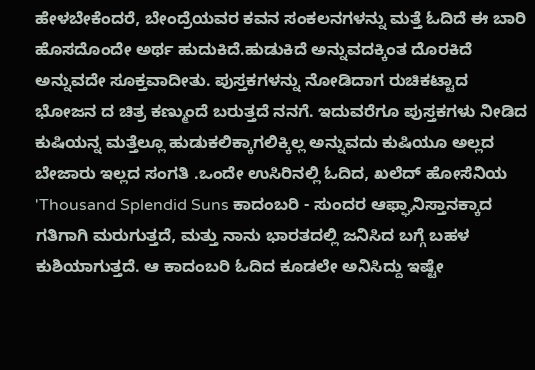ಹೇಳಬೇಕೆಂದರೆ, ಬೇಂದ್ರೆಯವರ ಕವನ ಸಂಕಲನಗಳನ್ನು ಮತ್ತೆ ಓದಿದೆ ಈ ಬಾರಿ ಹೊಸದೊಂದೇ ಅರ್ಥ ಹುದುಕಿದೆ.ಹುಡುಕಿದೆ ಅನ್ನುವದಕ್ಕಿಂತ ದೊರಕಿದೆ ಅನ್ನುವದೇ ಸೂಕ್ತವಾದೀತು. ಪುಸ್ತಕಗಳನ್ನು ನೋಡಿದಾಗ ರುಚಿಕಟ್ಟಾದ ಭೋಜನ ದ ಚಿತ್ರ ಕಣ್ಮುಂದೆ ಬರುತ್ತದೆ ನನಗೆ. ಇದುವರೆಗೂ ಪುಸ್ತಕಗಳು ನೀಡಿದ ಕುಷಿಯನ್ನ ಮತ್ತೆಲ್ಲೂ ಹುಡುಕಲಿಕ್ಕಾಗಲಿಕ್ಕಿಲ್ಲ ಅನ್ನುವದು ಕುಷಿಯೂ ಅಲ್ಲದ ಬೇಜಾರು ಇಲ್ಲದ ಸಂಗತಿ .ಒಂದೇ ಉಸಿರಿನಲ್ಲಿ ಓದಿದ, ಖಲೆದ್ ಹೋಸೆನಿಯ 'Thousand Splendid Suns ಕಾದಂಬರಿ - ಸುಂದರ ಆಫ್ಘಾನಿಸ್ತಾನಕ್ಕಾದ ಗತಿಗಾಗಿ ಮರುಗುತ್ತದೆ, ಮತ್ತು ನಾನು ಭಾರತದಲ್ಲಿ ಜನಿಸಿದ ಬಗ್ಗೆ ಬಹಳ ಕುಶಿಯಾಗುತ್ತದೆ. ಆ ಕಾದಂಬರಿ ಓದಿದ ಕೂಡಲೇ ಅನಿಸಿದ್ದು ಇಷ್ಟೇ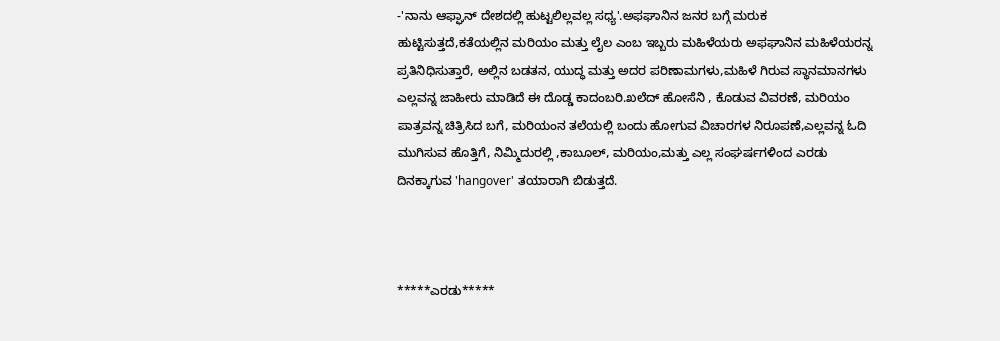-'ನಾನು ಆಫ್ಘಾನ್ ದೇಶದಲ್ಲಿ ಹುಟ್ಟಲಿಲ್ಲವಲ್ಲ ಸಧ್ಯ'.ಅಫಘಾನಿನ ಜನರ ಬಗ್ಗೆ ಮರುಕ ಹುಟ್ಟಿಸುತ್ತದೆ,ಕತೆಯಲ್ಲಿನ ಮರಿಯಂ ಮತ್ತು ಲೈಲ ಎಂಬ ಇಬ್ಬರು ಮಹಿಳೆಯರು ಅಫಘಾನಿನ ಮಹಿಳೆಯರನ್ನ ಪ್ರತಿನಿಧಿಸುತ್ತಾರೆ, ಅಲ್ಲಿನ ಬಡತನ, ಯುದ್ಧ ಮತ್ತು ಅದರ ಪರಿಣಾಮಗಳು,ಮಹಿಳೆ ಗಿರುವ ಸ್ಥಾನಮಾನಗಳು ಎಲ್ಲವನ್ನ ಜಾಹೀರು ಮಾಡಿದೆ ಈ ದೊಡ್ಡ ಕಾದಂಬರಿ.ಖಲೆದ್ ಹೋಸೆನಿ , ಕೊಡುವ ವಿವರಣೆ, ಮರಿಯಂ ಪಾತ್ರವನ್ನ ಚಿತ್ರಿಸಿದ ಬಗೆ, ಮರಿಯಂನ ತಲೆಯಲ್ಲಿ ಬಂದು ಹೋಗುವ ವಿಚಾರಗಳ ನಿರೂಪಣೆ,ಎಲ್ಲವನ್ನ ಓದಿ ಮುಗಿಸುವ ಹೊತ್ತಿಗೆ, ನಿಮ್ಮಿದುರಲ್ಲಿ ,ಕಾಬೂಲ್, ಮರಿಯಂ,ಮತ್ತು ಎಲ್ಲ ಸಂಘರ್ಷಗಳಿಂದ ಎರಡು ದಿನಕ್ಕಾಗುವ 'hangover' ತಯಾರಾಗಿ ಬಿಡುತ್ತದೆ.



*****ಎರಡು*****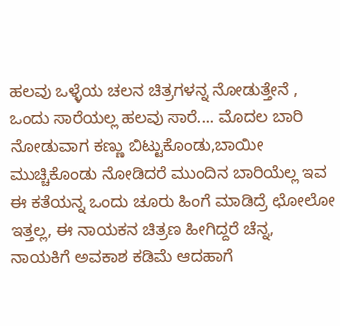ಹಲವು ಒಳ್ಳೆಯ ಚಲನ ಚಿತ್ರಗಳನ್ನ ನೋಡುತ್ತೇನೆ , ಒಂದು ಸಾರೆಯಲ್ಲ ಹಲವು ಸಾರೆ.... ಮೊದಲ ಬಾರಿ ನೋಡುವಾಗ ಕಣ್ಣು ಬಿಟ್ಟುಕೊಂಡು,ಬಾಯೀ ಮುಚ್ಚಿಕೊಂಡು ನೋಡಿದರೆ ಮುಂದಿನ ಬಾರಿಯೆಲ್ಲ ಇವ ಈ ಕತೆಯನ್ನ ಒಂದು ಚೂರು ಹಿಂಗೆ ಮಾಡಿದ್ರೆ ಛೋಲೋ ಇತ್ತಲ್ಲ, ಈ ನಾಯಕನ ಚಿತ್ರಣ ಹೀಗಿದ್ದರೆ ಚೆನ್ನ, ನಾಯಕಿಗೆ ಅವಕಾಶ ಕಡಿಮೆ ಆದಹಾಗೆ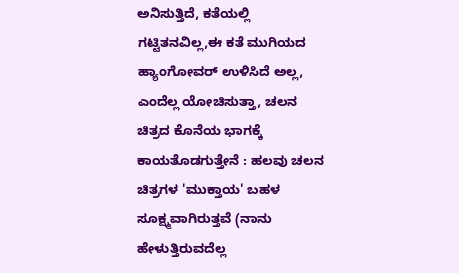ಅನಿಸುತ್ತಿದೆ, ಕತೆಯಲ್ಲಿ ಗಟ್ಟಿತನವಿಲ್ಲ,ಈ ಕತೆ ಮುಗಿಯದ ಹ್ಯಾಂಗೋವರ್ ಉಳಿಸಿದೆ ಅಲ್ಲ, ಎಂದೆಲ್ಲ ಯೋಚಿಸುತ್ತಾ, ಚಲನ ಚಿತ್ರದ ಕೊನೆಯ ಭಾಗಕ್ಕೆ ಕಾಯತೊಡಗುತ್ತೇನೆ : ಹಲವು ಚಲನ ಚಿತ್ರಗಳ 'ಮುಕ್ತಾಯ' ಬಹಳ ಸೂಕ್ಷ್ಮವಾಗಿರುತ್ತವೆ (ನಾನು ಹೇಳುತ್ತಿರುವದೆಲ್ಲ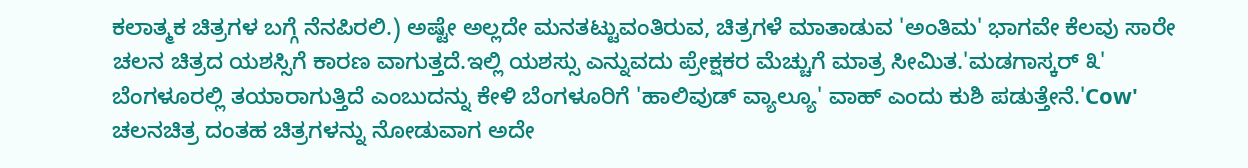ಕಲಾತ್ಮಕ ಚಿತ್ರಗಳ ಬಗ್ಗೆ ನೆನಪಿರಲಿ.) ಅಷ್ಟೇ ಅಲ್ಲದೇ ಮನತಟ್ಟುವಂತಿರುವ, ಚಿತ್ರಗಳೆ ಮಾತಾಡುವ 'ಅಂತಿಮ' ಭಾಗವೇ ಕೆಲವು ಸಾರೇ ಚಲನ ಚಿತ್ರದ ಯಶಸ್ಸಿಗೆ ಕಾರಣ ವಾಗುತ್ತದೆ.ಇಲ್ಲಿ ಯಶಸ್ಸು ಎನ್ನುವದು ಪ್ರೇಕ್ಷಕರ ಮೆಚ್ಚುಗೆ ಮಾತ್ರ ಸೀಮಿತ.'ಮಡಗಾಸ್ಕರ್ ೩' ಬೆಂಗಳೂರಲ್ಲಿ ತಯಾರಾಗುತ್ತಿದೆ ಎಂಬುದನ್ನು ಕೇಳಿ ಬೆಂಗಳೂರಿಗೆ 'ಹಾಲಿವುಡ್ ವ್ಯಾಲ್ಯೂ' ವಾಹ್ ಎಂದು ಕುಶಿ ಪಡುತ್ತೇನೆ.'Cow' ಚಲನಚಿತ್ರ ದಂತಹ ಚಿತ್ರಗಳನ್ನು ನೋಡುವಾಗ ಅದೇ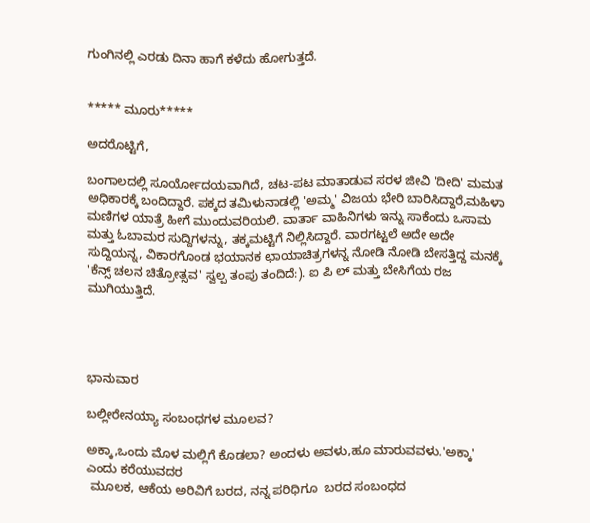ಗುಂಗಿನಲ್ಲಿ ಎರಡು ದಿನಾ ಹಾಗೆ ಕಳೆದು ಹೋಗುತ್ತದೆ.


***** ಮೂರು*****

ಅದರೊಟ್ಟಿಗೆ,

ಬಂಗಾಲದಲ್ಲಿ ಸೂರ್ಯೋದಯವಾಗಿದೆ, ಚಟ-ಪಟ ಮಾತಾಡುವ ಸರಳ ಜೀವಿ 'ದೀದಿ' ಮಮತ ಅಧಿಕಾರಕ್ಕೆ ಬಂದಿದ್ದಾರೆ. ಪಕ್ಕದ ತಮಿಳುನಾಡಲ್ಲಿ 'ಅಮ್ಮ' ವಿಜಯ ಭೇರಿ ಬಾರಿಸಿದ್ದಾರೆ,ಮಹಿಳಾ ಮಣಿಗಳ ಯಾತ್ರೆ ಹೀಗೆ ಮುಂದುವರಿಯಲಿ. ವಾರ್ತಾ ವಾಹಿನಿಗಳು ಇನ್ನು ಸಾಕೆಂದು ಒಸಾಮ ಮತ್ತು ಓಬಾಮರ ಸುದ್ದಿಗಳನ್ನು, ತಕ್ಕಮಟ್ಟಿಗೆ ನಿಲ್ಲಿಸಿದ್ದಾರೆ. ವಾರಗಟ್ಟಲೆ ಅದೇ ಅದೇ ಸುದ್ದಿಯನ್ನ, ವಿಕಾರಗೊಂಡ ಭಯಾನಕ ಛಾಯಾಚಿತ್ರಗಳನ್ನ ನೋಡಿ ನೋಡಿ ಬೇಸತ್ತಿದ್ದ ಮನಕ್ಕೆ 'ಕೆನ್ಸ್ ಚಲನ ಚಿತ್ರೋತ್ಸವ' ಸ್ವಲ್ಪ ತಂಪು ತಂದಿದೆ:). ಐ ಪಿ ಲ್ ಮತ್ತು ಬೇಸಿಗೆಯ ರಜ ಮುಗಿಯುತ್ತಿದೆ.




ಭಾನುವಾರ

ಬಲ್ಲೀರೇನಯ್ಯಾ ಸಂಬಂಧಗಳ ಮೂಲವ?

ಅಕ್ಕಾ,ಒಂದು ಮೊಳ ಮಲ್ಲಿಗೆ ಕೊಡಲಾ? ಅಂದಳು ಅವಳು,ಹೂ ಮಾರುವವಳು.'ಅಕ್ಕಾ' ಎಂದು ಕರೆಯುವದರ
 ಮೂಲಕ, ಆಕೆಯ ಅರಿವಿಗೆ ಬರದ, ನನ್ನ ಪರಿಧಿಗೂ  ಬರದ ಸಂಬಂಧದ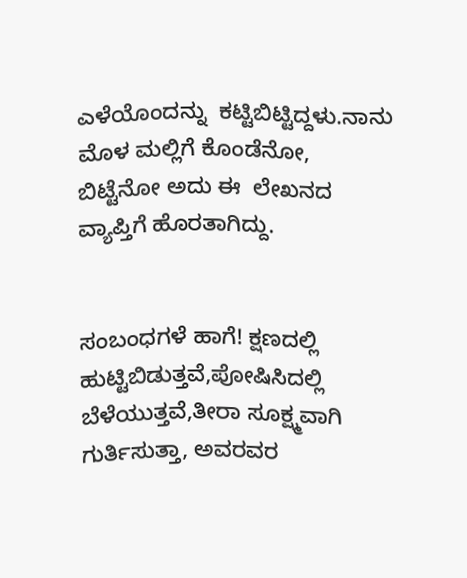ಎಳೆಯೊಂದನ್ನು  ಕಟ್ಟಿಬಿಟ್ಟಿದ್ದಳು.ನಾನು ಮೊಳ ಮಲ್ಲಿಗೆ ಕೊಂಡೆನೋ, ಬಿಟ್ಟೆನೋ ಅದು ಈ  ಲೇಖನದ ವ್ಯಾಪ್ತಿಗೆ ಹೊರತಾಗಿದ್ದು.


ಸಂಬಂಧಗಳೆ ಹಾಗೆ! ಕ್ಷಣದಲ್ಲಿ ಹುಟ್ಟಿಬಿಡುತ್ತವೆ,ಪೋಷಿಸಿದಲ್ಲಿ ಬೆಳೆಯುತ್ತವೆ,ತೀರಾ ಸೂಕ್ಷ್ಮವಾಗಿ ಗುರ್ತಿಸುತ್ತಾ, ಅವರವರ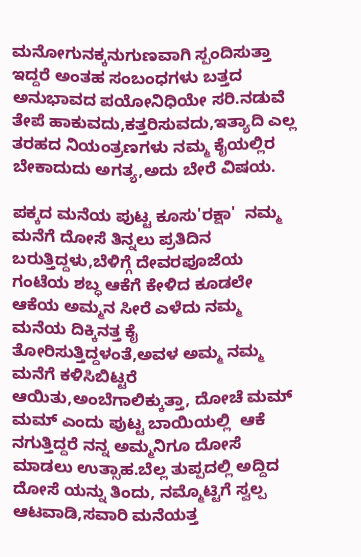ಮನೋಗುನಕ್ಕನುಗುಣವಾಗಿ ಸ್ಪಂದಿಸುತ್ತಾ ಇದ್ದರೆ ಅಂತಹ ಸಂಬಂಧಗಳು ಬತ್ತದ ಅನುಭಾವದ ಪಯೋನಿಧಿಯೇ ಸರಿ.ನಡುವೆ ತೇಪೆ ಹಾಕುವದು,ಕತ್ತರಿಸುವದು,ಇತ್ಯಾದಿ ಎಲ್ಲ ತರಹದ ನಿಯಂತ್ರಣಗಳು ನಮ್ಮ ಕೈಯಲ್ಲಿರ ಬೇಕಾದುದು ಅಗತ್ಯ,ಅದು ಬೇರೆ ವಿಷಯ.

ಪಕ್ಕದ ಮನೆಯ ಪುಟ್ಟ ಕೂಸು'ರಕ್ಷಾ'  ನಮ್ಮ ಮನೆಗೆ ದೋಸೆ ತಿನ್ನಲು ಪ್ರತಿದಿನ ಬರುತ್ತಿದ್ದಳು,ಬೆಳಿಗ್ಗೆ ದೇವರಪೂಜೆಯ ಗಂಟೆಯ ಶಬ್ಧ ಆಕೆಗೆ ಕೇಳಿದ ಕೂಡಲೇ  ಆಕೆಯ ಅಮ್ಮನ ಸೀರೆ ಎಳೆದು ನಮ್ಮ ಮನೆಯ ದಿಕ್ಕಿನತ್ತ ಕೈ ತೋರಿಸುತ್ತಿದ್ದಳಂತೆ,ಅವಳ ಅಮ್ಮ ನಮ್ಮ ಮನೆಗೆ ಕಳಿಸಿಬಿಟ್ಟರೆ ಆಯಿತು,ಅಂಬೆಗಾಲಿಕ್ಕುತ್ತಾ, ದೋಚೆ ಮಮ್ ಮಮ್ ಎಂದು ಪುಟ್ಟ ಬಾಯಿಯಲ್ಲಿ  ಆಕೆ ನಗುತ್ತಿದ್ದರೆ ನನ್ನ ಅಮ್ಮನಿಗೂ ದೋಸೆ ಮಾಡಲು ಉತ್ಸಾಹ.ಬೆಲ್ಲ ತುಪ್ಪದಲ್ಲಿ ಅದ್ದಿದ ದೋಸೆ ಯನ್ನು ತಿಂದು, ನಮ್ಮೊಟ್ಟಿಗೆ ಸ್ವಲ್ಪ ಆಟವಾಡಿ,ಸವಾರಿ ಮನೆಯತ್ತ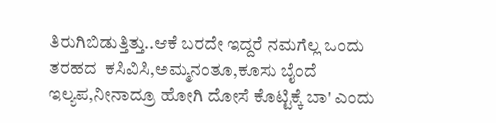ತಿರುಗಿಬಿಡುತ್ತಿತ್ತು..ಆಕೆ ಬರದೇ ಇದ್ದರೆ ನಮಗೆಲ್ಲ ಒಂದು ತರಹದ  ಕಸಿವಿಸಿ,ಅಮ್ಮನಂತೂ,ಕೂಸು ಬೈಂದೆ ಇಲ್ಯಪ,ನೀನಾದ್ರೂ ಹೋಗಿ ದೋಸೆ ಕೊಟ್ಟಿಕ್ಕೆ ಬಾ' ಎಂದು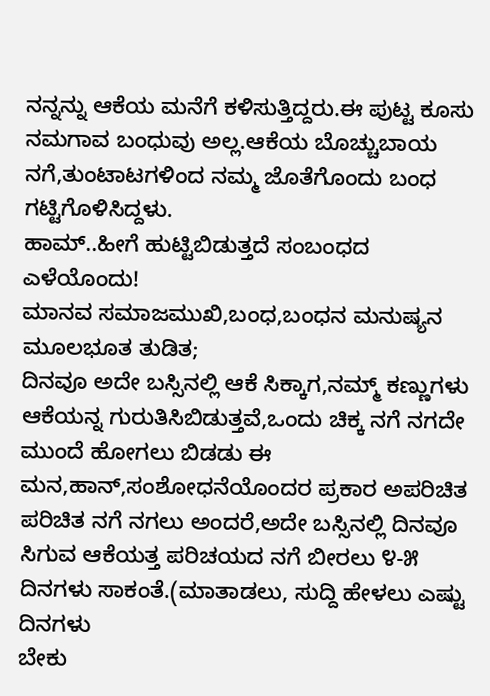ನನ್ನನ್ನು ಆಕೆಯ ಮನೆಗೆ ಕಳಿಸುತ್ತಿದ್ದರು.ಈ ಪುಟ್ಟ ಕೂಸು ನಮಗಾವ ಬಂಧುವು ಅಲ್ಲ.ಆಕೆಯ ಬೊಚ್ಚುಬಾಯ ನಗೆ,ತುಂಟಾಟಗಳಿಂದ ನಮ್ಮ ಜೊತೆಗೊಂದು ಬಂಧ ಗಟ್ಟಿಗೊಳಿಸಿದ್ದಳು.
ಹಾಮ್..ಹೀಗೆ ಹುಟ್ಟಿಬಿಡುತ್ತದೆ ಸಂಬಂಧದ ಎಳೆಯೊಂದು!
ಮಾನವ ಸಮಾಜಮುಖಿ,ಬಂಧ,ಬಂಧನ ಮನುಷ್ಯನ ಮೂಲಭೂತ ತುಡಿತ;
ದಿನವೂ ಅದೇ ಬಸ್ಸಿನಲ್ಲಿ ಆಕೆ ಸಿಕ್ಕಾಗ,ನಮ್ಮ್ ಕಣ್ಣುಗಳು ಆಕೆಯನ್ನ ಗುರುತಿಸಿಬಿಡುತ್ತವೆ,ಒಂದು ಚಿಕ್ಕ ನಗೆ ನಗದೇ ಮುಂದೆ ಹೋಗಲು ಬಿಡಡು ಈ ಮನ,ಹಾನ್,ಸಂಶೋಧನೆಯೊಂದರ ಪ್ರಕಾರ ಅಪರಿಚಿತ ಪರಿಚಿತ ನಗೆ ನಗಲು ಅಂದರೆ,ಅದೇ ಬಸ್ಸಿನಲ್ಲಿ ದಿನವೂ ಸಿಗುವ ಆಕೆಯತ್ತ ಪರಿಚಯದ ನಗೆ ಬೀರಲು ೪-೫ ದಿನಗಳು ಸಾಕಂತೆ.(ಮಾತಾಡಲು, ಸುದ್ದಿ ಹೇಳಲು ಎಷ್ಟು ದಿನಗಳು
ಬೇಕು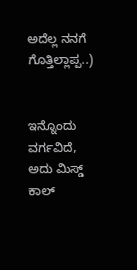ಅದೆಲ್ಲ ನನಗೆ ಗೊತ್ತಿಲ್ಲಾಪ್ಪ..)


ಇನ್ನೊಂದು ವರ್ಗವಿದೆ, ಅದು ಮಿಸ್ಡ್ ಕಾಲ್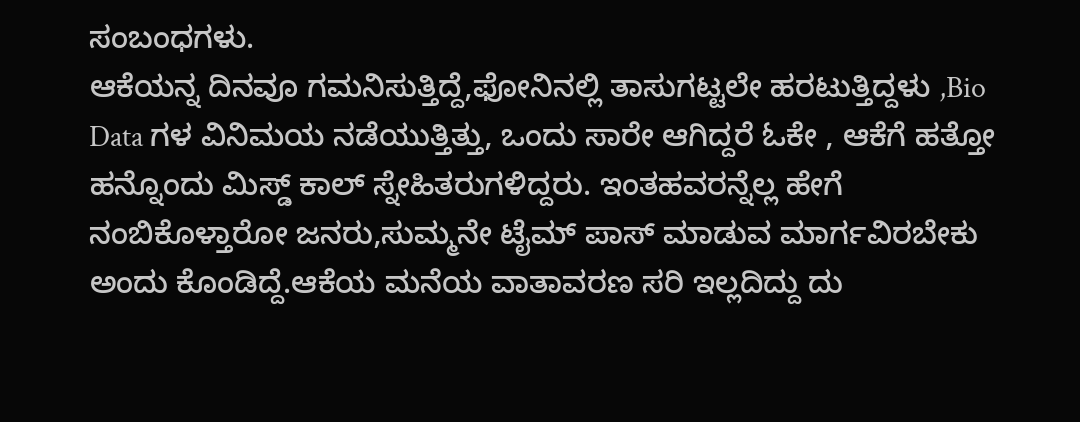ಸಂಬಂಧಗಳು.
ಆಕೆಯನ್ನ ದಿನವೂ ಗಮನಿಸುತ್ತಿದ್ದೆ,ಫೋನಿನಲ್ಲಿ ತಾಸುಗಟ್ಟಲೇ ಹರಟುತ್ತಿದ್ದಳು ,Bio Data ಗಳ ವಿನಿಮಯ ನಡೆಯುತ್ತಿತ್ತು, ಒಂದು ಸಾರೇ ಆಗಿದ್ದರೆ ಓಕೇ , ಆಕೆಗೆ ಹತ್ತೋ ಹನ್ನೊಂದು ಮಿಸ್ಡ್ ಕಾಲ್ ಸ್ನೇಹಿತರುಗಳಿದ್ದರು. ಇಂತಹವರನ್ನೆಲ್ಲ ಹೇಗೆ ನಂಬಿಕೊಳ್ತಾರೋ ಜನರು,ಸುಮ್ಮನೇ ಟೈಮ್ ಪಾಸ್ ಮಾಡುವ ಮಾರ್ಗವಿರಬೇಕು ಅಂದು ಕೊಂಡಿದ್ದೆ.ಆಕೆಯ ಮನೆಯ ವಾತಾವರಣ ಸರಿ ಇಲ್ಲದಿದ್ದು ದು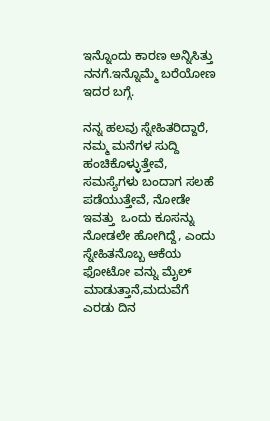ಇನ್ನೊಂದು ಕಾರಣ ಅನ್ನಿಸಿತ್ತು ನನಗೆ.ಇನ್ನೊಮ್ಮೆ ಬರೆಯೋಣ ಇದರ ಬಗ್ಗೆ.

ನನ್ನ ಹಲವು ಸ್ನೇಹಿತರಿದ್ದಾರೆ, ನಮ್ಮ ಮನೆಗಳ ಸುದ್ದಿ ಹಂಚಿಕೊಳ್ಳುತ್ತೇವೆ, ಸಮಸ್ಯೆಗಳು ಬಂದಾಗ ಸಲಹೆ ಪಡೆಯುತ್ತೇವೆ, ನೋಡೇ ಇವತ್ತು  ಒಂದು ಕೂಸನ್ನು ನೋಡಲೇ ಹೋಗಿದ್ದೆ, ಎಂದು  ಸ್ನೇಹಿತನೊಬ್ಬ ಆಕೆಯ ಫೋಟೋ ವನ್ನು ಮೈಲ್ ಮಾಡುತ್ತಾನೆ,ಮದುವೆಗೆ ಎರಡು ದಿನ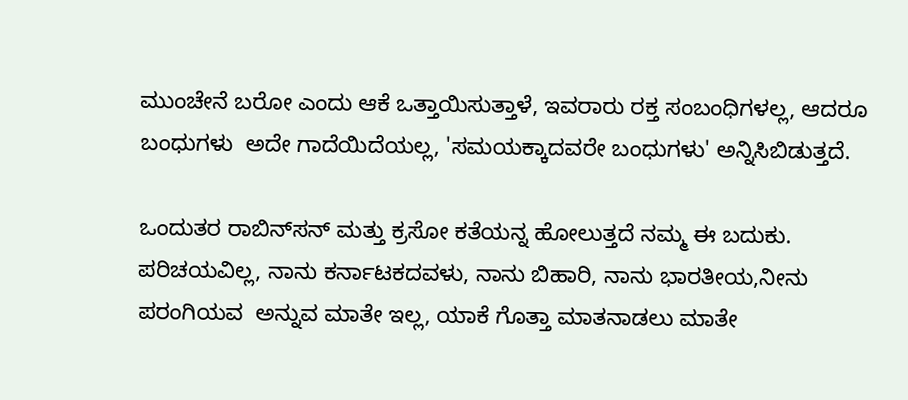ಮುಂಚೇನೆ ಬರೋ ಎಂದು ಆಕೆ ಒತ್ತಾಯಿಸುತ್ತಾಳೆ, ಇವರಾರು ರಕ್ತ ಸಂಬಂಧಿಗಳಲ್ಲ, ಆದರೂ ಬಂಧುಗಳು  ಅದೇ ಗಾದೆಯಿದೆಯಲ್ಲ, 'ಸಮಯಕ್ಕಾದವರೇ ಬಂಧುಗಳು' ಅನ್ನಿಸಿಬಿಡುತ್ತದೆ.

ಒಂದುತರ ರಾಬಿನ್‌ಸನ್ ಮತ್ತು ಕ್ರಸೋ ಕತೆಯನ್ನ ಹೋಲುತ್ತದೆ ನಮ್ಮ ಈ ಬದುಕು. ಪರಿಚಯವಿಲ್ಲ, ನಾನು ಕರ್ನಾಟಕದವಳು, ನಾನು ಬಿಹಾರಿ, ನಾನು ಭಾರತೀಯ,ನೀನು ಪರಂಗಿಯವ  ಅನ್ನುವ ಮಾತೇ ಇಲ್ಲ, ಯಾಕೆ ಗೊತ್ತಾ ಮಾತನಾಡಲು ಮಾತೇ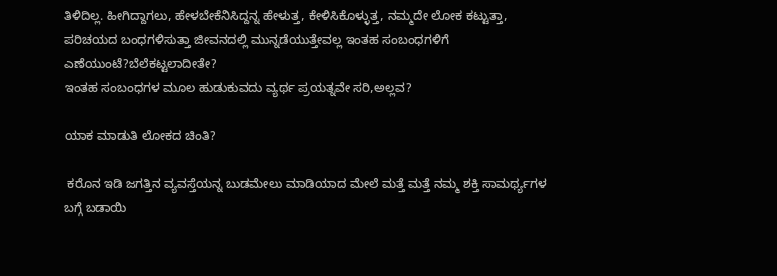ತಿಳಿದಿಲ್ಲ. ಹೀಗಿದ್ದಾಗಲು, ಹೇಳಬೇಕೆನಿಸಿದ್ದನ್ನ ಹೇಳುತ್ತ, ಕೇಳಿಸಿಕೊಳ್ಳುತ್ತ, ನಮ್ಮದೇ ಲೋಕ ಕಟ್ಟುತ್ತಾ, ಪರಿಚಯದ ಬಂಧಗಳಿಸುತ್ತಾ ಜೀವನದಲ್ಲಿ ಮುನ್ನಡೆಯುತ್ತೇವಲ್ಲ ಇಂತಹ ಸಂಬಂಧಗಳಿಗೆ  ಎಣೆಯುಂಟೆ?ಬೆಲೆಕಟ್ಟಲಾದೀತೇ?
ಇಂತಹ ಸಂಬಂಧಗಳ ಮೂಲ ಹುಡುಕುವದು ವ್ಯರ್ಥ ಪ್ರಯತ್ನವೇ ಸರಿ,ಅಲ್ಲವ?

ಯಾಕ ಮಾಡುತಿ ಲೋಕದ ಚಿಂತಿ?

 ಕರೊನ ಇಡಿ ಜಗತ್ತಿನ ವ್ಯವಸ್ತೆಯನ್ನ ಬುಡಮೇಲು ಮಾಡಿಯಾದ ಮೇಲೆ ಮತ್ತೆ ಮತ್ತೆ ನಮ್ಮ ಶಕ್ತಿ ಸಾಮರ್ಥ್ಯಗಳ ಬಗ್ಗೆ ಬಡಾಯಿ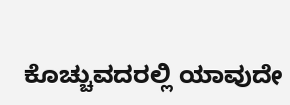ಕೊಚ್ಚುವದರಲ್ಲಿ ಯಾವುದೇ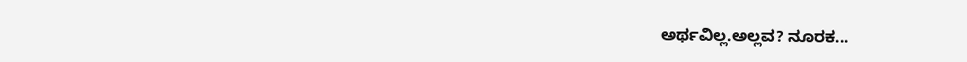ಅರ್ಥವಿಲ್ಲ.ಅಲ್ಲವ? ನೂರಕ...